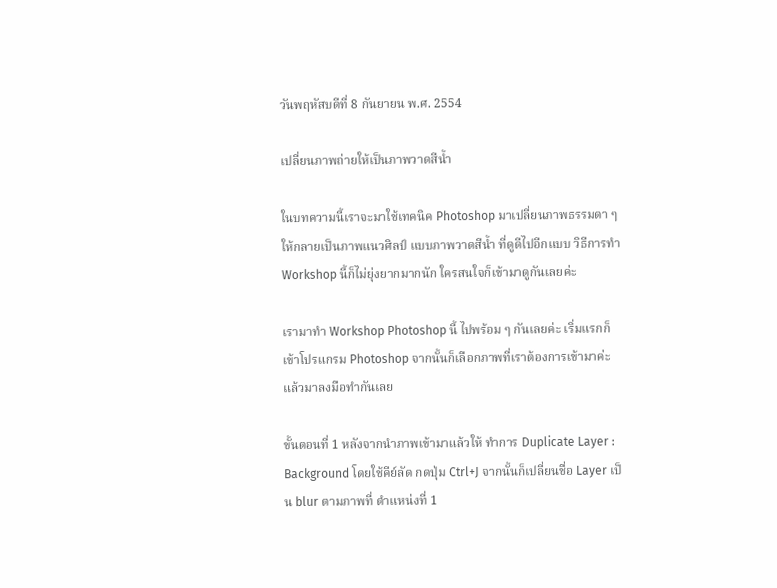วันพฤหัสบดีที่ 8 กันยายน พ.ศ. 2554

เปลี่ยนภาพถ่ายให้เป็นภาพวาดสีน้ำ

ในบทความนี้เราจะมาใช้เทคนิค Photoshop มาเปลี่ยนภาพธรรมดา ๆ ให้กลายเป็นภาพแนวศิลป์ แบบภาพวาดสีน้ำ ที่ดูดีไปอีกแบบ วิธีการทำ Workshop นี้ก็ไม่ยุ่งยากมากนัก ใครสนใจก็เข้ามาดูกันเลยค่ะ

เรามาทำ Workshop Photoshop นี้ ไปพร้อม ๆ กันเลยค่ะ เริ่มแรกก็เข้าโปรแกรม Photoshop จากนั้นก็เลือกภาพที่เราต้องการเข้ามาค่ะ แล้วมาลงมือทำกันเลย

ขั้นตอนที่ 1 หลังจากนำภาพเข้ามาแล้วให้ ทำการ Duplicate Layer : Background โดยใช้คีย์ลัด กดปุ่ม Ctrl+J จากนั้นก็เปลี่ยนชื่อ Layer เป็น blur ตามภาพที่ ตำแหน่งที่ 1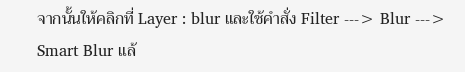จากนั้นให้คลิกที่ Layer : blur และใช้คำสั่ง Filter ---> Blur ---> Smart Blur แล้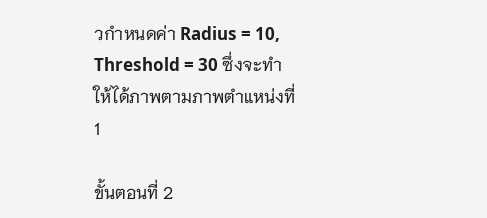วกำหนดค่า Radius = 10, Threshold = 30 ซึ่งจะทำให้ได้ภาพตามภาพตำแหน่งที่ 1

ขั้นตอนที่ 2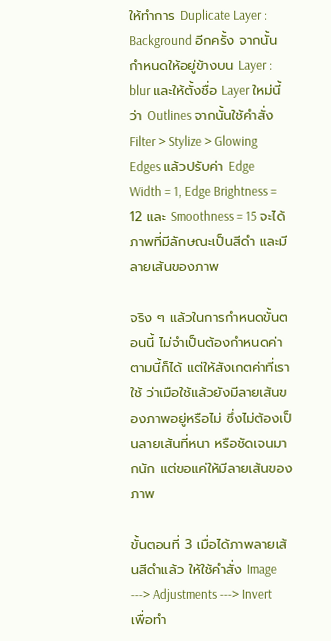ให้ทำการ Duplicate Layer : Background อีกครั้ง จากนั้นกำหนดให้อยู่ข้างบน Layer : blur และให้ตั้งชื่อ Layer ใหม่นี้ว่า Outlines จากนั้นใช้คำสั่ง Filter > Stylize > Glowing Edges แล้วปรับค่า Edge Width = 1, Edge Brightness = 12 และ Smoothness = 15 จะได้ภาพที่มีลักษณะเป็นสีดำ และมีลายเส้นของภาพ

จริง ๆ แล้วในการกำหนดขั้นตอนนี้ ไม่จำเป็นต้องกำหนดค่าตามนี้ก็ได้ แต่ให้สังเกตค่าที่เราใช้ ว่าเมือใช้แล้วยังมีลายเส้นของภาพอยู่หรือไม่ ซึ่งไม่ต้องเป็นลายเส้นที่หนา หรือชัดเจนมากนัก แต่ขอแค่ให้มีลายเส้นของภาพ

ขั้นตอนที่ 3 เมื่อได้ภาพลายเส้นสีดำแล้ว ให้ใช้คำสั่ง Image ---> Adjustments ---> Invert เพื่อทำ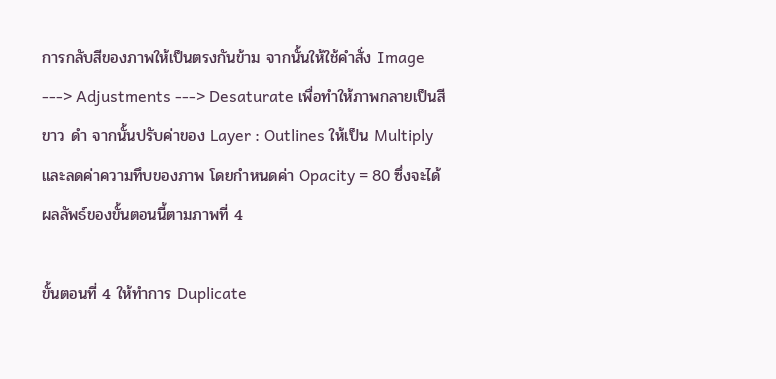การกลับสีของภาพให้เป็นตรงกันข้าม จากนั้นให้ใช้คำสั่ง Image ---> Adjustments ---> Desaturate เพื่อทำให้ภาพกลายเป็นสี ขาว ดำ จากนั้นปรับค่าของ Layer : Outlines ให้เป็น Multiply และลดค่าความทึบของภาพ โดยกำหนดค่า Opacity = 80 ซึ่งจะได้ผลลัพธ์ของขั้นตอนนี้ตามภาพที่ 4

ขั้นตอนที่ 4 ให้ทำการ Duplicate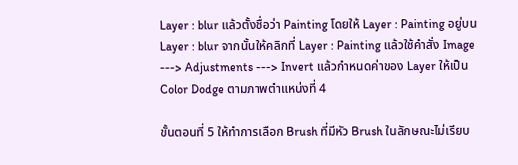Layer : blur แล้วตั้งชื่อว่า Painting โดยให้ Layer : Painting อยู่บน Layer : blur จากนั้นให้คลิกที่ Layer : Painting แล้วใช้คำสั่ง Image ---> Adjustments ---> Invert แล้วกำหนดค่าของ Layer ให้เป็น Color Dodge ตามภาพตำแหน่งที่ 4

ขั้นตอนที่ 5 ให้ทำการเลือก Brush ที่มีหัว Brush ในลักษณะไม่เรียบ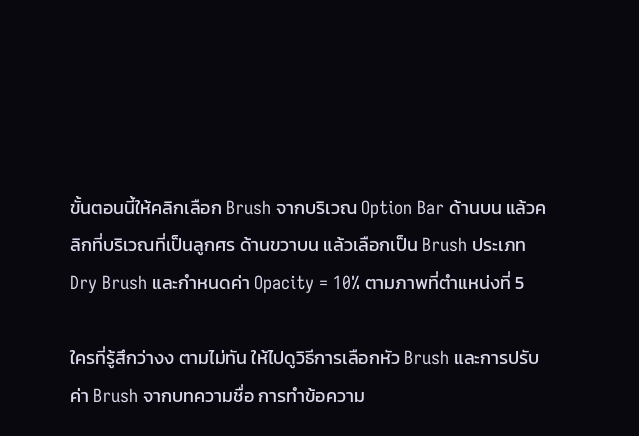ขั้นตอนนี้ให้คลิกเลือก Brush จากบริเวณ Option Bar ด้านบน แล้วคลิกที่บริเวณที่เป็นลูกศร ด้านขวาบน แล้วเลือกเป็น Brush ประเภท Dry Brush และกำหนดค่า Opacity = 10% ตามภาพที่ตำแหน่งที่ 5

ใครที่รู้สึกว่างง ตามไม่ทัน ให้ไปดูวิธีการเลือกหัว Brush และการปรับค่า Brush จากบทความชื่อ การทำข้อความ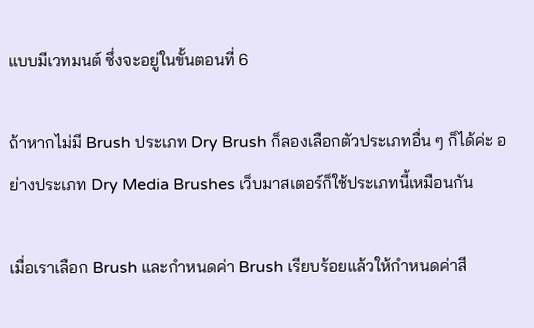แบบมีเวทมนต์ ซึ่งจะอยู่ในขั้นตอนที่ 6

ถ้าหากไม่มี Brush ประเภท Dry Brush ก็ลองเลือกตัวประเภทอื่น ๆ ก็ได้ค่ะ อย่างประเภท Dry Media Brushes เว็บมาสเตอร์ก็ใช้ประเภทนี้เหมือนกัน

เมื่อเราเลือก Brush และกำหนดค่า Brush เรียบร้อยแล้วให้กำหนดค่าสี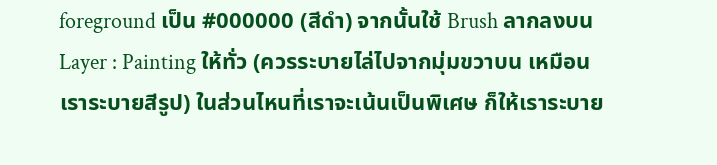foreground เป็น #000000 (สีดำ) จากนั้นใช้ Brush ลากลงบน Layer : Painting ให้ทั่ว (ควรระบายไล่ไปจากมุ่มขวาบน เหมือนเราระบายสีรูป) ในส่วนไหนที่เราจะเน้นเป็นพิเศษ ก็ให้เราระบาย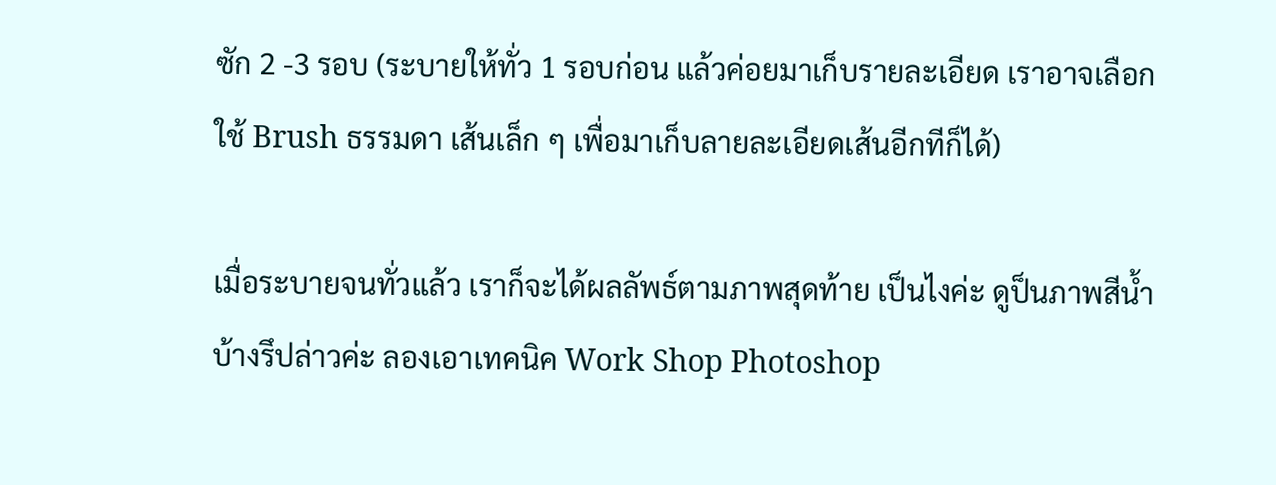ซัก 2 -3 รอบ (ระบายให้ทั่ว 1 รอบก่อน แล้วค่อยมาเก็บรายละเอียด เราอาจเลือกใช้ Brush ธรรมดา เส้นเล็ก ๆ เพื่อมาเก็บลายละเอียดเส้นอีกทีก็ได้)

เมื่อระบายจนทั่วแล้ว เราก็จะได้ผลลัพธ์ตามภาพสุดท้าย เป็นไงค่ะ ดูป็นภาพสีน้ำบ้างรึปล่าวค่ะ ลองเอาเทคนิค Work Shop Photoshop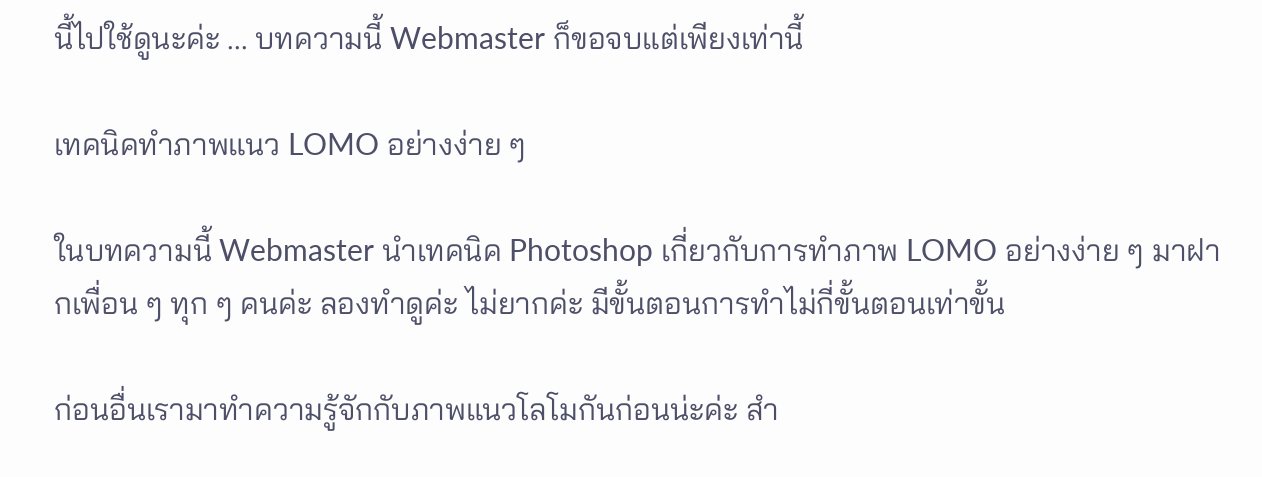นี้ไปใช้ดูนะค่ะ ... บทความนี้ Webmaster ก็ขอจบแต่เพียงเท่านี้

เทคนิคทำภาพแนว LOMO อย่างง่าย ๆ

ในบทความนี้ Webmaster นำเทคนิค Photoshop เกี่ยวกับการทำภาพ LOMO อย่างง่าย ๆ มาฝากเพื่อน ๆ ทุก ๆ คนค่ะ ลองทำดูค่ะ ไม่ยากค่ะ มีขั้นตอนการทำไม่กี่ขั้นตอนเท่าขั้น

ก่อนอื่นเรามาทำความรู้จักกับภาพแนวโลโมกันก่อนน่ะค่ะ สำ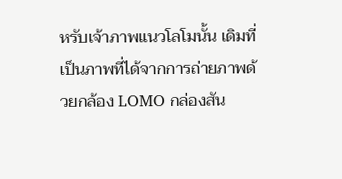หรับเจ้าภาพแนวโลโมนั้น เดิมที่เป็นภาพที่ได้จากการถ่ายภาพด้วยกล้อง LOMO กล่องสัน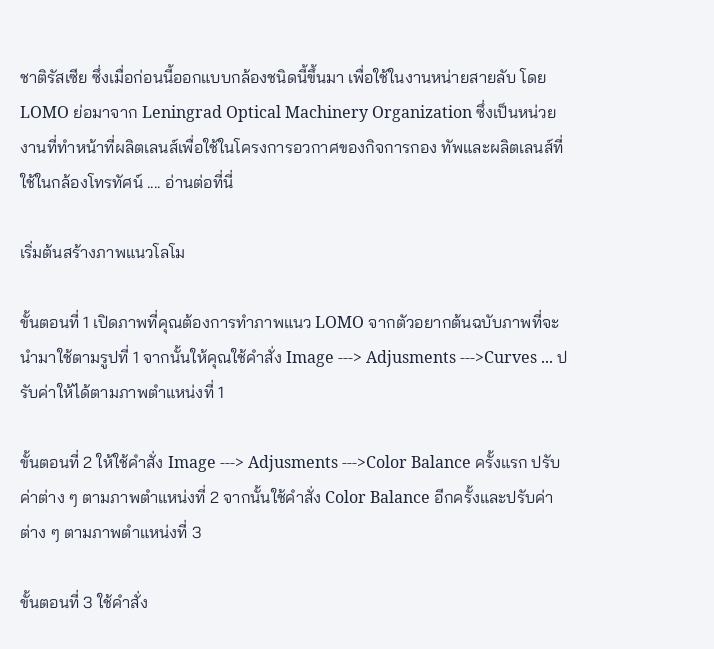ชาติรัสเซีย ซึ่งเมื่อก่อนนี้ออกแบบกล้องชนิดนี้ขึ้นมา เพื่อใช้ในงานหน่ายสายลับ โดย LOMO ย่อมาจาก Leningrad Optical Machinery Organization ซึ่งเป็นหน่วยงานที่ทำหน้าที่ผลิตเลนส์เพื่อใช้ในโครงการอวกาศของกิจการกอง ทัพและผลิตเลนส์ที่ใช้ในกล้องโทรทัศน์ .... อ่านต่อที่นี่

เริ่มต้นสร้างภาพแนวโลโม

ขั้นตอนที่ 1 เปิดภาพที่คุณต้องการทำภาพแนว LOMO จากตัวอยากต้นฉบับภาพที่จะนำมาใช้ตามรูปที่ 1 จากนั้นให้คุณใช้คำสั่ง Image ---> Adjusments --->Curves ... ปรับค่าให้ได้ตามภาพตำแหน่งที่ 1

ขั้นตอนที่ 2 ให้ใช้คำสั่ง Image ---> Adjusments --->Color Balance ครั้งแรก ปรับค่าต่าง ๆ ตามภาพตำแหน่งที่ 2 จากนั้นใช้คำสั่ง Color Balance อีกครั้งและปรับค่าต่าง ๆ ตามภาพตำแหน่งที่ 3

ขั้นตอนที่ 3 ใช้คำสั่ง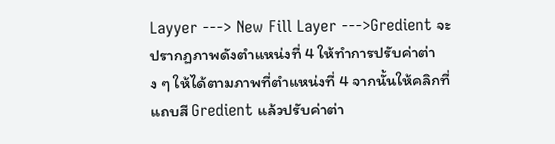Layyer ---> New Fill Layer --->Gredient จะปรากฏภาพดังตำแหน่งที่ 4 ให้ทำการปรับค่าต่าง ๆ ให้ได้ตามภาพที่ตำแหน่งที่ 4 จากนั้นให้คลิกที่แถบสี Gredient แล้วปรับค่าต่า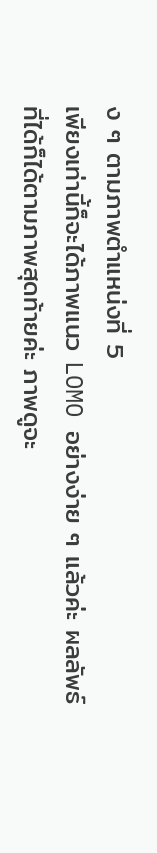ง ๆ ตามภาพตำแหน่งที่ 5
เพียงเท่านี้ก็จะได้ภาพแนว LOMO อย่างง่าย ๆ แล้วค่ะ ผลลัพธ์ที่ได้ก็ได้ตามภาพสุดท้ายค่ะ ภาพดูจะ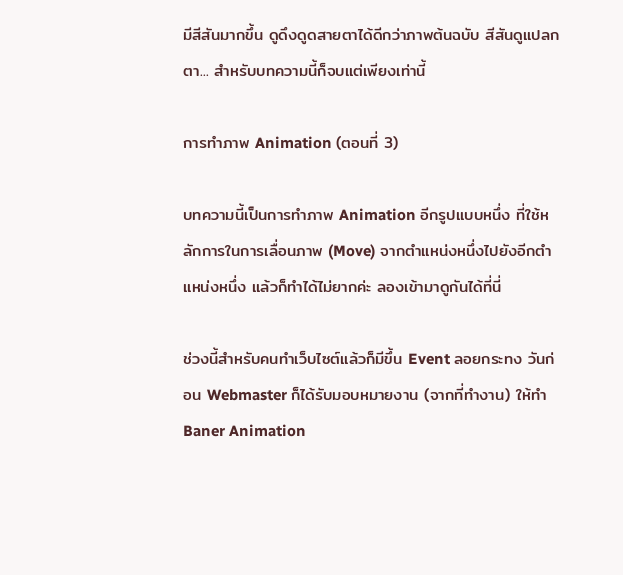มีสีสันมากขึ้น ดูดึงดูดสายตาได้ดีกว่าภาพต้นฉบับ สีสันดูแปลกตา... สำหรับบทความนี้ก็จบแต่เพียงเท่านี้

การทำภาพ Animation (ตอนที่ 3)

บทความนี้เป็นการทำภาพ Animation อีกรูปแบบหนึ่ง ที่ใช้หลักการในการเลื่อนภาพ (Move) จากตำแหน่งหนึ่งไปยังอีกตำแหน่งหนึ่ง แล้วก็ทำได้ไม่ยากค่ะ ลองเข้ามาดูกันได้ที่นี่

ช่วงนี้สำหรับคนทำเว็บไซต์แล้วก็มีขึ้น Event ลอยกระทง วันก่อน Webmaster ก็ได้รับมอบหมายงาน (จากที่ทำงาน) ให้ทำ Baner Animation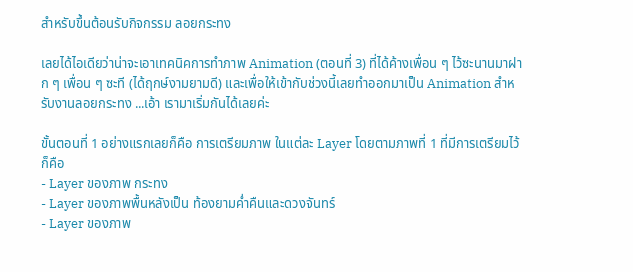สำหรับขึ้นต้อนรับกิจกรรม ลอยกระทง

เลยได้ไอเดียว่าน่าจะเอาเทคนิคการทำภาพ Animation (ตอนที่ 3) ที่ได้ค้างเพื่อน ๆ ไว้ซะนานมาฝาก ๆ เพื่อน ๆ ซะที (ได้ฤกษ์งามยามดี) และเพื่อให้เข้ากับช่วงนี้เลยทำออกมาเป็น Animation สำหรับงานลอยกระทง ...เอ้า เรามาเริ่มกันได้เลยค่ะ

ขั้นตอนที่ 1 อย่างแรกเลยก็คือ การเตรียมภาพ ในแต่ละ Layer โดยตามภาพที่ 1 ที่มีการเตรียมไว้ก็คือ
- Layer ของภาพ กระทง
- Layer ของภาพพื้นหลังเป็น ท้องยามค่ำคืนและดวงจันทร์
- Layer ของภาพ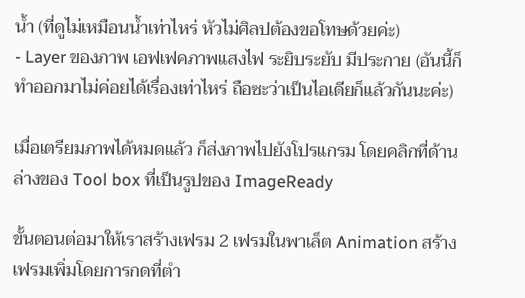น้ำ (ที่ดูไม่เหมือนน้ำเท่าไหร่ หัวไม่ศิลปต้องขอโทษด้วยค่ะ)
- Layer ของภาพ เอฟเฟคภาพแสงไฟ ระยิบระยับ มีประกาย (อันนี้ก็ทำออกมาไม่ค่อยได้เรื่องเท่าไหร่ ถือซะว่าเป็นไอเดียก็แล้วกันนะค่ะ)

เมื่อเตรียมภาพได้หมดแล้ว ก็ส่งภาพไปยังโปรแกรม โดยคลิกที่ด้านล่างของ Tool box ที่เป็นรูปของ ImageReady

ขั้นตอนต่อมาให้เราสร้างเฟรม 2 เฟรมในพาเล็ต Animation สร้างเฟรมเพิ่มโดยการกดที่ตำ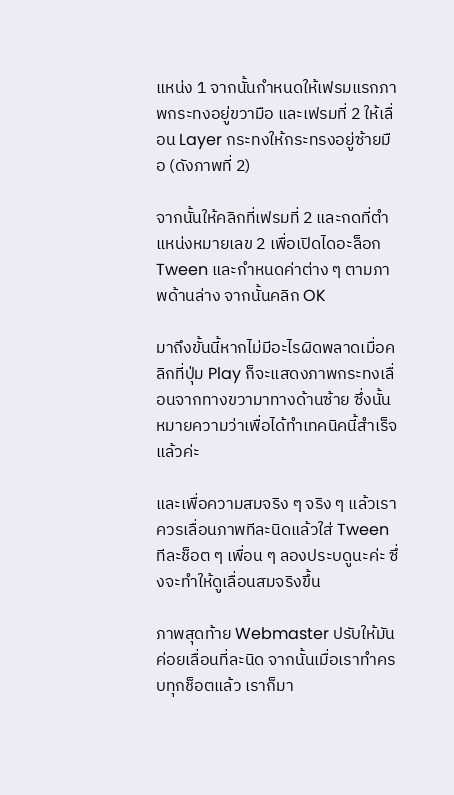แหน่ง 1 จากนั้นกำหนดให้เฟรมแรกภาพกระทงอยู่ขวามือ และเฟรมที่ 2 ให้เลื่อน Layer กระทงให้กระทรงอยู่ซ้ายมือ (ดังภาพที่ 2)

จากนั้นให้คลิกที่เฟรมที่ 2 และกดที่ตำแหน่งหมายเลข 2 เพื่อเปิดไดอะล็อก Tween และกำหนดค่าต่าง ๆ ตามภาพด้านล่าง จากนั้นคลิก OK

มาถึงขั้นนี้หากไม่มีอะไรผิดพลาดเมื่อคลิกที่ปุ่ม Play ก็จะแสดงภาพกระทงเลื่อนจากทางขวามาทางด้านซ้าย ซึ่งนั้นหมายความว่าเพื่อได้ทำเทคนิคนี้สำเร็จแล้วค่ะ

และเพื่อความสมจริง ๆ จริง ๆ แล้วเราควรเลื่อนภาพทีละนิดแล้วใส่ Tween ทีละช็อต ๆ เพื่อน ๆ ลองประบดูนะค่ะ ซึ่งจะทำให้ดูเลื่อนสมจริงขึ้น

ภาพสุดท้าย Webmaster ปรับให้มันค่อยเลื่อนที่ละนิด จากนั้นเมื่อเราทำครบทุกช็อตแล้ว เราก็มา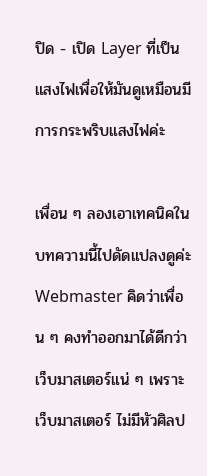ปิด - เปิด Layer ที่เป็นแสงไฟเพื่อให้มันดูเหมือนมีการกระพริบแสงไฟค่ะ

เพื่อน ๆ ลองเอาเทคนิคในบทความนี้ไปดัดแปลงดูค่ะ Webmaster คิดว่าเพื่อน ๆ คงทำออกมาได้ดีกว่าเว็บมาสเตอร์แน่ ๆ เพราะเว็บมาสเตอร์ ไม่มีหัวศิลป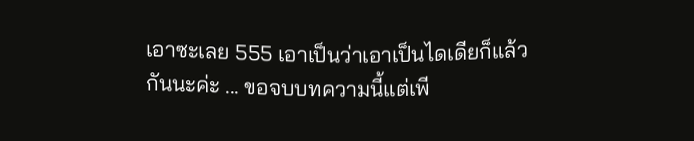เอาซะเลย 555 เอาเป็นว่าเอาเป็นไดเดียก็แล้วกันนะค่ะ ... ขอจบบทความนี้แต่เพี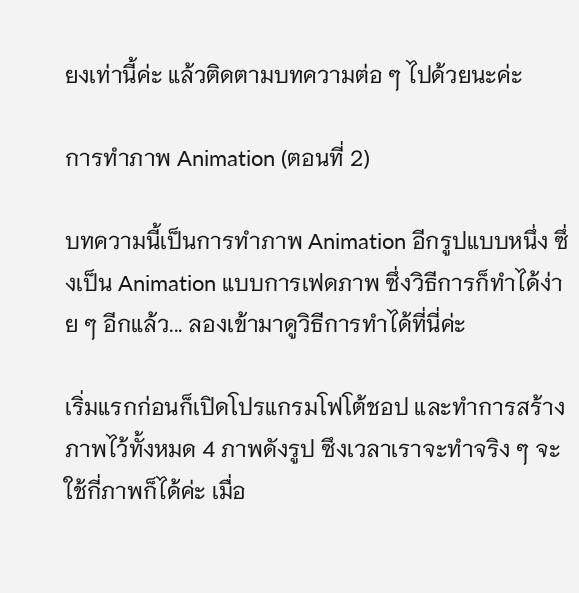ยงเท่านี้ค่ะ แล้วติดตามบทความต่อ ๆ ไปด้วยนะค่ะ

การทำภาพ Animation (ตอนที่ 2)

บทความนี้เป็นการทำภาพ Animation อีกรูปแบบหนึ่ง ซึ่งเป็น Animation แบบการเฟดภาพ ซึ่งวิธีการก็ทำได้ง่าย ๆ อีกแล้ว... ลองเข้ามาดูวิธีการทำได้ที่นี่ค่ะ

เริ่มแรกก่อนก็เปิดโปรแกรมโฟโต้ชอป และทำการสร้างภาพไว้ทั้งหมด 4 ภาพดังรูป ซึงเวลาเราจะทำจริง ๆ จะใช้กี่ภาพก็ได้ค่ะ เมื่อ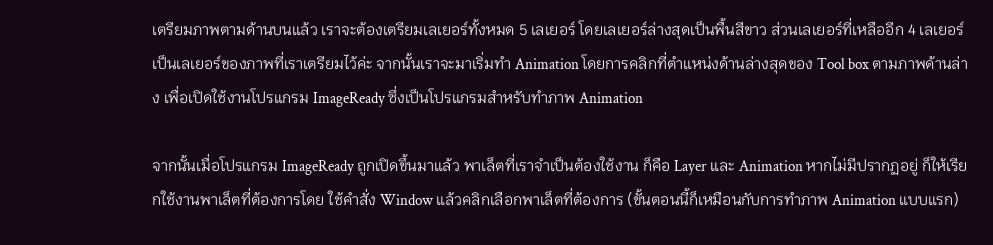เตรียมภาพตามด้านบนแล้ว เราจะต้องเตรียมเลเยอร์ทั้งหมด 5 เลเยอร์ โดยเลเยอร์ล่างสุดเป็นพื้นสีขาว ส่วนเลเยอร์ที่เหลืออีก 4 เลเยอร์ เป็นเลเยอร์ของภาพที่เราเตรียมไว้ค่ะ จากนั้นเราจะมาเริ่มทำ Animation โดยการคลิกที่ตำแหน่งด้านล่างสุดของ Tool box ตามภาพด้านล่าง เพื่อเปิดใช้งานโปรแกรม ImageReady ซึ่งเป็นโปรแกรมสำหรับทำภาพ Animation

จากนั้นเมื่อโปรแกรม ImageReady ถูกเปิดขึ้นมาแล้ว พาเล็ตที่เราจำเป็นต้องใช้งาน ก็คือ Layer และ Animation หากไม่มีปรากฏอยู่ ก็ให้เรียกใช้งานพาเล็ตที่ต้องการโดย ใช้คำสั่ง Window แล้วคลิกเลือกพาเล็ตที่ต้องการ (ขั้นตอนนี้ก็เหมือนกับการทำภาพ Animation แบบแรก)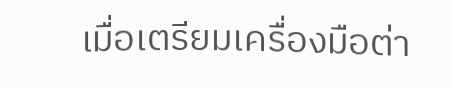เมื่อเตรียมเครื่องมือต่า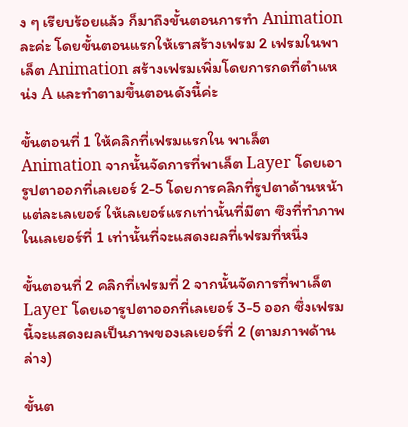ง ๆ เรียบร้อยแล้ว ก็มาถึงขั้นตอนการทำ Animation ละค่ะ โดยขั้นตอนแรกให้เราสร้างเฟรม 2 เฟรมในพาเล็ต Animation สร้างเฟรมเพิ่มโดยการกดที่ตำแหน่ง A และทำตามขึ้นตอนดังนี้ค่ะ

ขั้นตอนที่ 1 ให้คลิกที่เฟรมแรกใน พาเล็ต Animation จากนั้นจัดการที่พาเล็ต Layer โดยเอารูปตาออกที่เลเยอร์ 2-5 โดยการคลิกที่รูปตาด้านหน้าแต่ละเลเยอร์ ให้เลเยอร์แรกเท่านั้นที่มีตา ซึงที่ทำภาพในเลเยอร์ที่ 1 เท่านั้นที่จะแสดงผลที่เฟรมที่หนึ่ง

ขั้นตอนที่ 2 คลิกที่เฟรมที่ 2 จากนั้นจัดการที่พาเล็ต Layer โดยเอารูปตาออกที่เลเยอร์ 3-5 ออก ซึ่งเฟรมนี้จะแสดงผลเป็นภาพของเลเยอร์ที่ 2 (ตามภาพด้านล่าง)

ขั้นต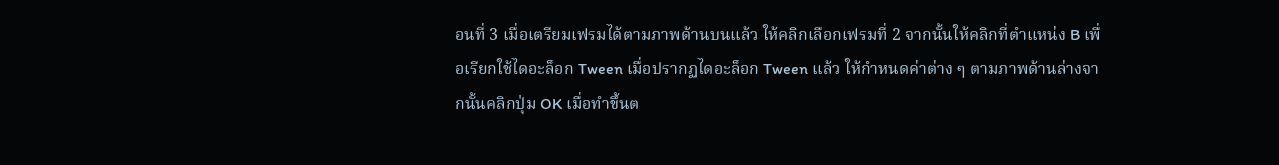อนที่ 3 เมื่อเตรียมเฟรมได้ตามภาพด้านบนแล้ว ให้คลิกเลือกเฟรมที่ 2 จากนั้นให้คลิกที่ตำแหน่ง B เพื่อเรียกใช้ไดอะล็อก Tween เมื่อปรากฏไดอะล็อก Tween แล้ว ให้กำหนดค่าต่าง ๆ ตามภาพด้านล่างจากนั้นคลิกปุ่ม OK เมื่อทำขึ้นต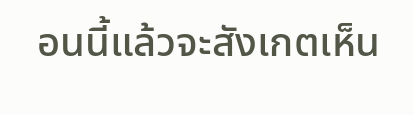อนนี้แล้วจะสังเกตเห็น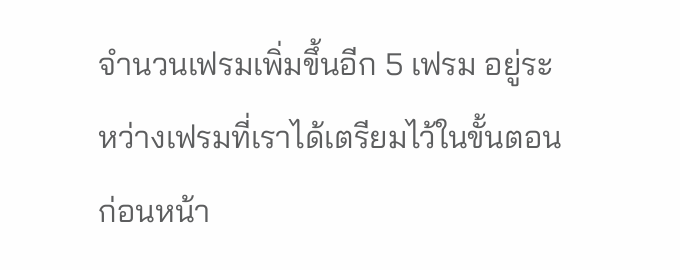จำนวนเฟรมเพิ่มขึ้นอีก 5 เฟรม อยู่ระหว่างเฟรมที่เราได้เตรียมไว้ในขั้นตอนก่อนหน้า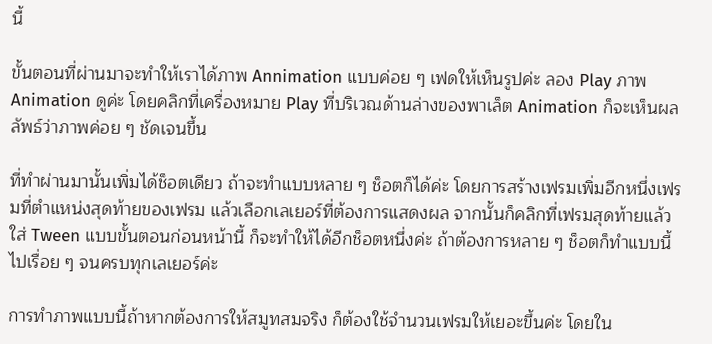นี้

ขั้นตอนที่ผ่านมาจะทำให้เราได้ภาพ Annimation แบบค่อย ๆ เฟดให้เห็นรูปค่ะ ลอง Play ภาพ Animation ดูค่ะ โดยคลิกที่เครื่องหมาย Play ที่บริเวณด้านล่างของพาเล็ต Animation ก็จะเห็นผลลัพธ์ว่าภาพค่อย ๆ ชัดเจนขึ้น

ที่ทำผ่านมานั้นเพิ่มได้ช็อตเดียว ถ้าจะทำแบบหลาย ๆ ช็อตก็ได้ค่ะ โดยการสร้างเฟรมเพิ่มอีกหนึ่งเฟรมที่ตำแหน่งสุดท้ายของเฟรม แล้วเลือกเลเยอร์ที่ต้องการแสดงผล จากนั้นก็คลิกที่เฟรมสุดท้ายแล้วใส่ Tween แบบขั้นตอนก่อนหน้านี้ ก็จะทำให้ได้อีกช็อตหนึ่งค่ะ ถ้าต้องการหลาย ๆ ช็อตก็ทำแบบนี้ไปเรื่อย ๆ จนครบทุกเลเยอร์ค่ะ

การทำภาพแบบนี้ถ้าหากต้องการให้สมูทสมจริง ก็ต้องใช้จำนวนเฟรมให้เยอะขึ้นค่ะ โดยใน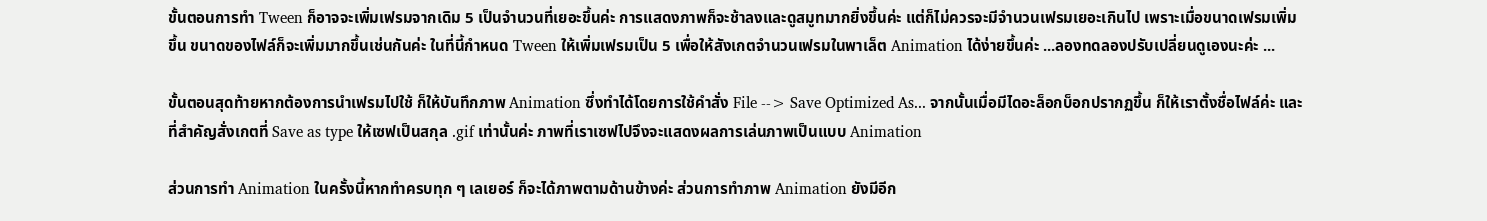ขั้นตอนการทำ Tween ก็อาจจะเพิ่มเฟรมจากเดิม 5 เป็นจำนวนที่เยอะขึ้นค่ะ การแสดงภาพก็จะช้าลงและดูสมูทมากยิ่งขึ้นค่ะ แต่ก็ไม่ควรจะมีจำนวนเฟรมเยอะเกินไป เพราะเมื่อขนาดเฟรมเพิ่มขึ้น ขนาดของไฟล์ก็จะเพิ่มมากขึ้นเช่นกันค่ะ ในที่นี้กำหนด Tween ให้เพิ่มเฟรมเป็น 5 เพื่อให้สังเกตจำนวนเฟรมในพาเล็ต Animation ได้ง่ายขึ้นค่ะ ...ลองทดลองปรับเปลี่ยนดูเองนะค่ะ ...

ขั้นตอนสุดท้ายหากต้องการนำเฟรมไปใช้ ก็ให้บันทึกภาพ Animation ซึ่งทำได้โดยการใช้คำสั่ง File --> Save Optimized As... จากนั้นเมื่อมีไดอะล็อกบ็อกปรากฏขึ้น ก็ให้เราตั้งชื่อไฟล์ค่ะ และที่สำคัญสั่งเกตที่ Save as type ให้เซฟเป็นสกุล .gif เท่านั้นค่ะ ภาพที่เราเซฟไปจึงจะแสดงผลการเล่นภาพเป็นแบบ Animation

ส่วนการทำ Animation ในครั้งนี้หากทำครบทุก ๆ เลเยอร์ ก็จะได้ภาพตามด้านข้างค่ะ ส่วนการทำภาพ Animation ยังมีอีก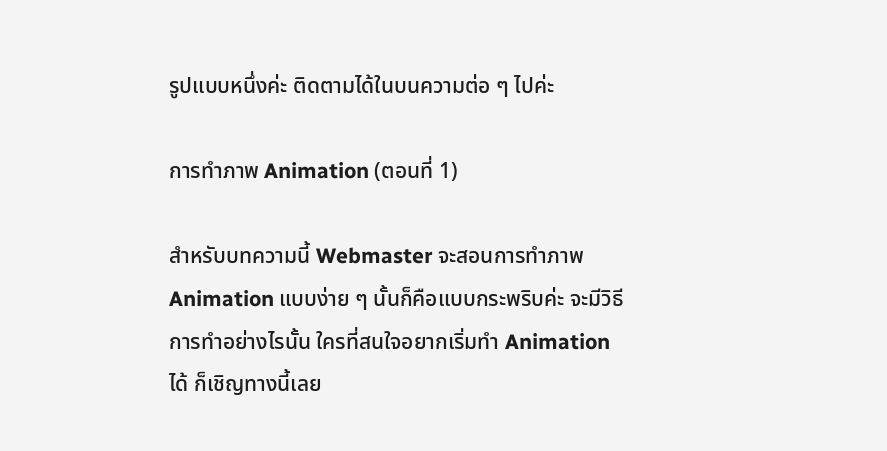รูปแบบหนึ่งค่ะ ติดตามได้ในบนความต่อ ๆ ไปค่ะ

การทำภาพ Animation (ตอนที่ 1)

สำหรับบทความนี้ Webmaster จะสอนการทำภาพ Animation แบบง่าย ๆ นั้นก็คือแบบกระพริบค่ะ จะมีวิธีการทำอย่างไรนั้น ใครที่สนใจอยากเริ่มทำ Animation ได้ ก็เชิญทางนี้เลย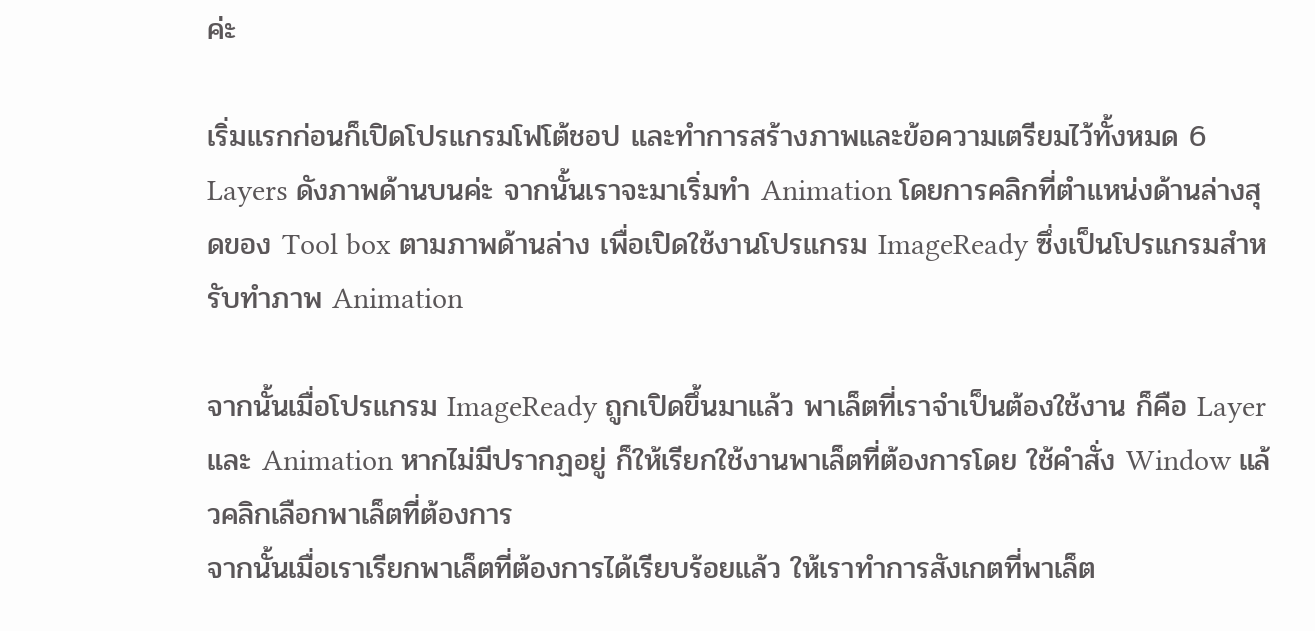ค่ะ

เริ่มแรกก่อนก็เปิดโปรแกรมโฟโต้ชอป และทำการสร้างภาพและข้อความเตรียมไว้ทั้งหมด 6 Layers ดังภาพด้านบนค่ะ จากนั้นเราจะมาเริ่มทำ Animation โดยการคลิกที่ตำแหน่งด้านล่างสุดของ Tool box ตามภาพด้านล่าง เพื่อเปิดใช้งานโปรแกรม ImageReady ซึ่งเป็นโปรแกรมสำหรับทำภาพ Animation

จากนั้นเมื่อโปรแกรม ImageReady ถูกเปิดขึ้นมาแล้ว พาเล็ตที่เราจำเป็นต้องใช้งาน ก็คือ Layer และ Animation หากไม่มีปรากฏอยู่ ก็ให้เรียกใช้งานพาเล็ตที่ต้องการโดย ใช้คำสั่ง Window แล้วคลิกเลือกพาเล็ตที่ต้องการ
จากนั้นเมื่อเราเรียกพาเล็ตที่ต้องการได้เรียบร้อยแล้ว ให้เราทำการสังเกตที่พาเล็ต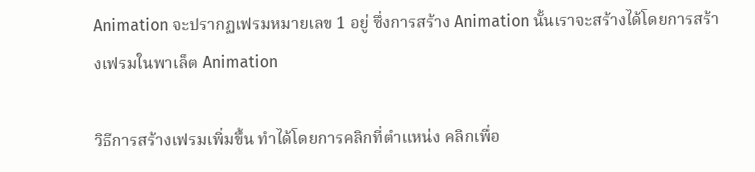Animation จะปรากฏเฟรมหมายเลข 1 อยู่ ซึ่งการสร้าง Animation นั้นเราจะสร้างได้โดยการสร้างเฟรมในพาเล็ต Animation

วิธีการสร้างเฟรมเพิ่มขึ้น ทำได้โดยการคลิกที่ตำแหน่ง คลิกเพื่อ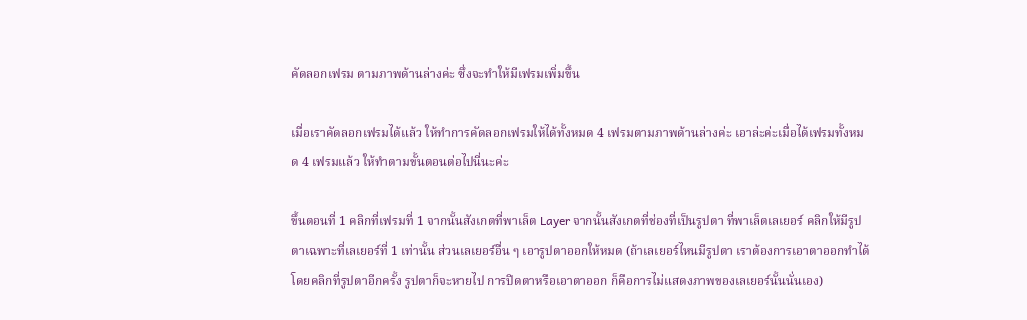คัดลอกเฟรม ตามภาพด้านล่างค่ะ ซึ่งจะทำให้มีเฟรมเพิ่มขึ้น

เมื่อเราคัดลอกเฟรมได้แล้ว ให้ทำการคัดลอกเฟรมให้ได้ทั้งหมด 4 เฟรมตามภาพด้านล่างค่ะ เอาล่ะค่ะเมื่อได้เฟรมทั้งหมด 4 เฟรมแล้ว ให้ทำตามขั้นตอนต่อไปนี่นะค่ะ

ขึ้นตอนที่ 1 คลิกที่เฟรมที่ 1 จากนั้นสังเกตที่พาเล็ต Layer จากนั้นสังเกตที่ช่องที่เป็นรูปตา ที่พาเล็ตเลเยอร์ คลิกให้มีรูปตาเฉพาะที่เลเยอร์ที่ 1 เท่านั้น ส่วนเลเยอร์อื่น ๆ เอารูปตาออกให้หมด (ถ้าเลเยอร์ไหนมีรูปตา เราต้องการเอาตาออกทำได้โดยคลิกที่รูปตาอีกครั้ง รูปตาก็จะหายไป การปิดตาหรือเอาตาออก ก็คือการไม่แสดงภาพของเลเยอร์นั้นนั่นเอง)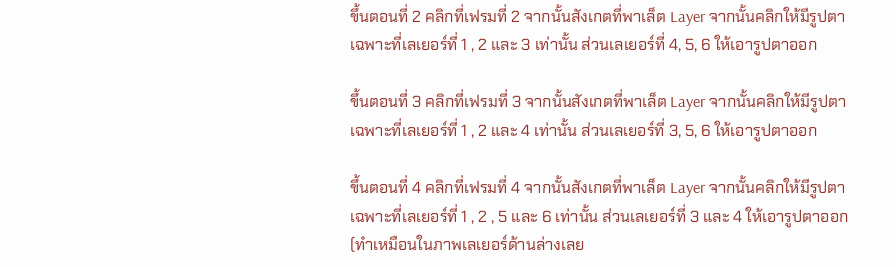ขึ้นตอนที่ 2 คลิกที่เฟรมที่ 2 จากนั้นสังเกตที่พาเล็ต Layer จากนั้นคลิกให้มีรูปตาเฉพาะที่เลเยอร์ที่ 1 , 2 และ 3 เท่านั้น ส่วนเลเยอร์ที่ 4, 5, 6 ให้เอารูปตาออก

ขึ้นตอนที่ 3 คลิกที่เฟรมที่ 3 จากนั้นสังเกตที่พาเล็ต Layer จากนั้นคลิกให้มีรูปตาเฉพาะที่เลเยอร์ที่ 1 , 2 และ 4 เท่านั้น ส่วนเลเยอร์ที่ 3, 5, 6 ให้เอารูปตาออก

ขึ้นตอนที่ 4 คลิกที่เฟรมที่ 4 จากนั้นสังเกตที่พาเล็ต Layer จากนั้นคลิกให้มีรูปตาเฉพาะที่เลเยอร์ที่ 1 , 2 , 5 และ 6 เท่านั้น ส่วนเลเยอร์ที่ 3 และ 4 ให้เอารูปตาออก (ทำเหมือนในภาพเลเยอร์ด้านล่างเลย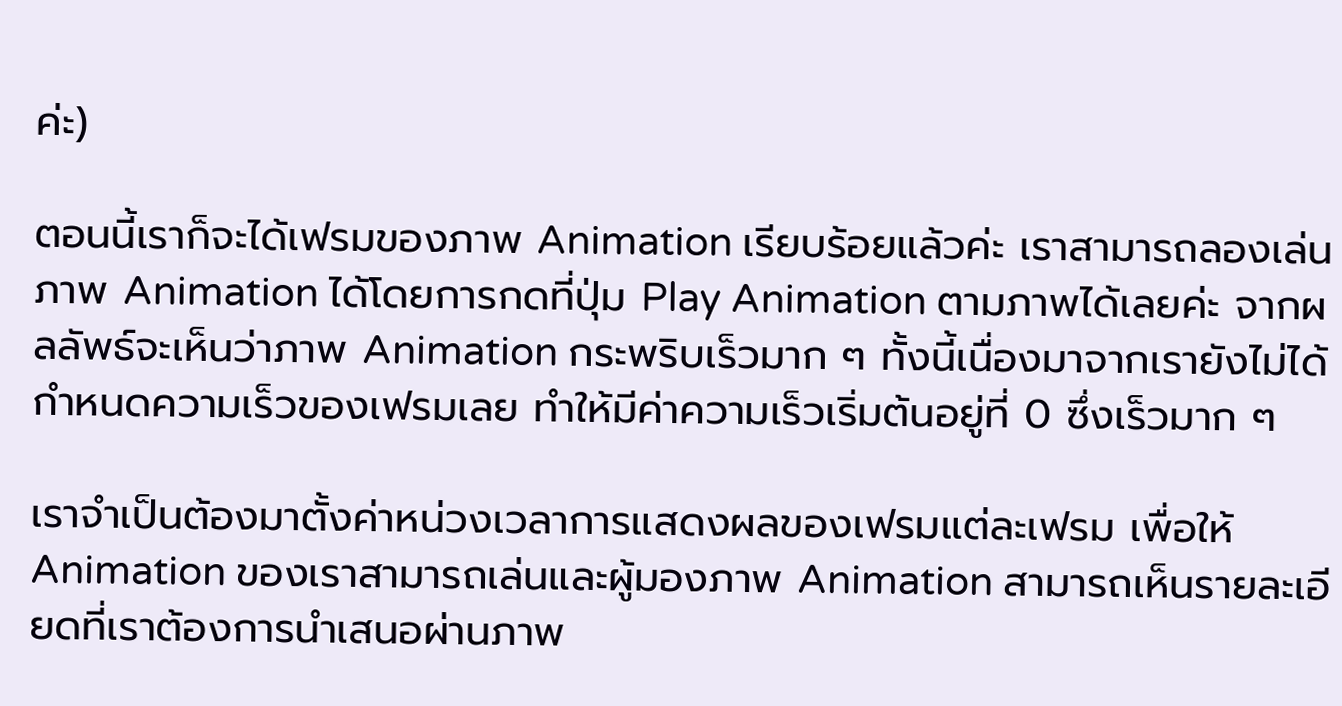ค่ะ)

ตอนนี้เราก็จะได้เฟรมของภาพ Animation เรียบร้อยแล้วค่ะ เราสามารถลองเล่นภาพ Animation ได้โดยการกดที่ปุ่ม Play Animation ตามภาพได้เลยค่ะ จากผลลัพธ์จะเห็นว่าภาพ Animation กระพริบเร็วมาก ๆ ทั้งนี้เนื่องมาจากเรายังไม่ได้กำหนดความเร็วของเฟรมเลย ทำให้มีค่าความเร็วเริ่มต้นอยู่ที่ 0 ซึ่งเร็วมาก ๆ

เราจำเป็นต้องมาตั้งค่าหน่วงเวลาการแสดงผลของเฟรมแต่ละเฟรม เพื่อให้ Animation ของเราสามารถเล่นและผู้มองภาพ Animation สามารถเห็นรายละเอียดที่เราต้องการนำเสนอผ่านภาพ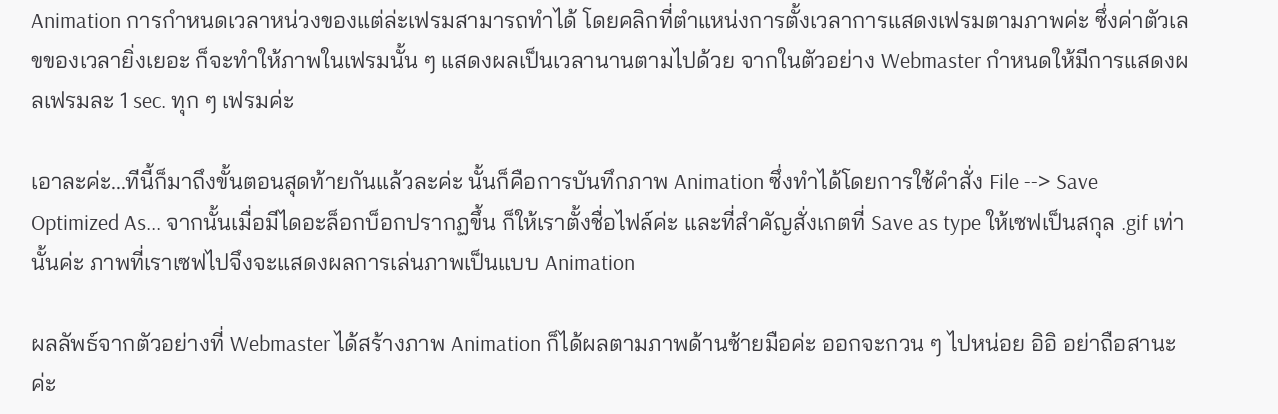Animation การกำหนดเวลาหน่วงของแต่ล่ะเฟรมสามารถทำได้ โดยคลิกที่ตำแหน่งการตั้งเวลาการแสดงเฟรมตามภาพค่ะ ซึ่งค่าตัวเลขของเวลายิ่งเยอะ ก็จะทำให้ภาพในเฟรมนั้น ๆ แสดงผลเป็นเวลานานตามไปด้วย จากในตัวอย่าง Webmaster กำหนดให้มีการแสดงผลเฟรมละ 1 sec. ทุก ๆ เฟรมค่ะ

เอาละค่ะ...ทีนี้ก็มาถึงขั้นตอนสุดท้ายกันแล้วละค่ะ นั้นก็คือการบันทึกภาพ Animation ซึ่งทำได้โดยการใช้คำสั่ง File --> Save Optimized As... จากนั้นเมื่อมีไดอะล็อกบ็อกปรากฏขึ้น ก็ให้เราตั้งชื่อไฟล์ค่ะ และที่สำคัญสั่งเกตที่ Save as type ให้เซฟเป็นสกุล .gif เท่านั้นค่ะ ภาพที่เราเซฟไปจึงจะแสดงผลการเล่นภาพเป็นแบบ Animation

ผลลัพธ์จากตัวอย่างที่ Webmaster ได้สร้างภาพ Animation ก็ได้ผลตามภาพด้านซ้ายมือค่ะ ออกจะกวน ๆ ไปหน่อย อิอิ อย่าถือสานะค่ะ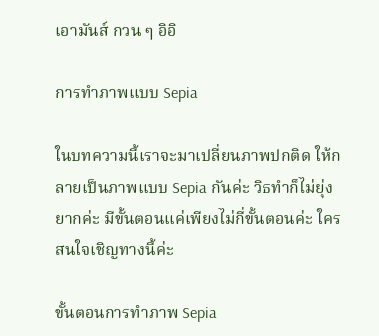เอามันส์ กวน ๆ อิอิ

การทำภาพแบบ Sepia

ในบทความนี้เราจะมาเปลี่ยนภาพปกติด ให้กลายเป็นภาพแบบ Sepia กันค่ะ วิธทำก็ไม่ยุ่งยากค่ะ มีขั้นตอนแค่เพียงไม่กี่ขั้นตอนค่ะ ใครสนใจเชิญทางนี้ค่ะ

ขั้นตอนการทำภาพ Sepia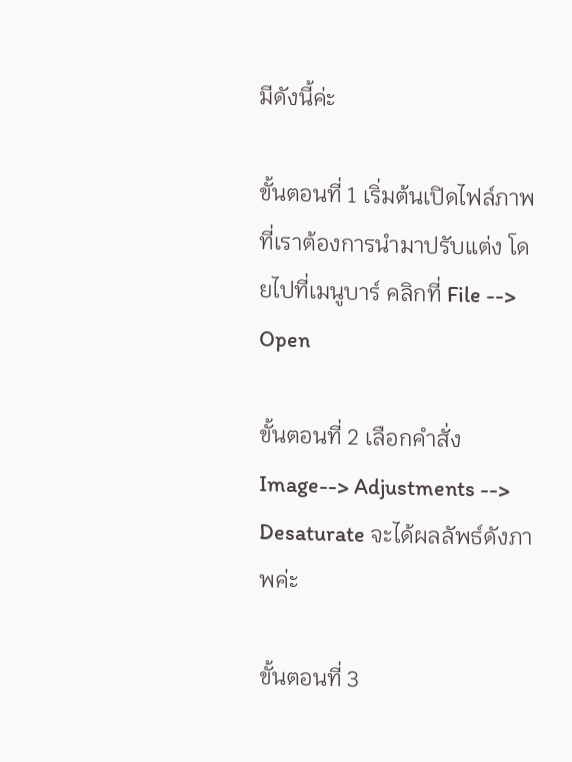มีดังนี้ค่ะ

ขั้นตอนที่ 1 เริ่มต้นเปิดไฟล์ภาพที่เราต้องการนำมาปรับแต่ง โดยไปที่เมนูบาร์ คลิกที่ File --> Open

ขั้นตอนที่ 2 เลือกคำสั่ง Image--> Adjustments --> Desaturate จะได้ผลลัพธ์ดังภาพค่ะ

ขั้นตอนที่ 3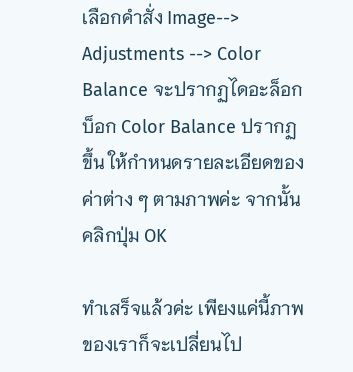เลือกคำสั่ง Image--> Adjustments --> Color Balance จะปรากฏไดอะล็อกบ็อก Color Balance ปรากฏขึ้น ให้กำหนดรายละเอียดของค่าต่าง ๆ ตามภาพค่ะ จากนั้นคลิกปุ่ม OK

ทำเสร็จแล้วค่ะ เพียงแค่นี้ภาพของเราก็จะเปลี่ยนไป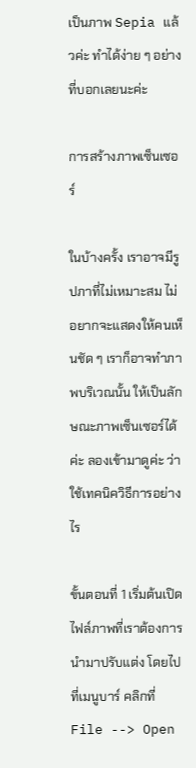เป็นภาพ Sepia แล้วค่ะ ทำได้ง่าย ๆ อย่างที่บอกเลยนะค่ะ

การสร้างภาพเซ็นเซอร์

ในบ้างครั้ง เราอาจมีรูปภาที่ไม่เหมาะสม ไม่อยากจะแสดงให้คนเห็นชัด ๆ เราก็อาจทำภาพบริเวณนั้น ให้เป็นลักษณะภาพเซ็นเซอร์ได้ค่ะ ลองเข้ามาดูค่ะ ว่าใช้เทคนิควิธีการอย่างไร

ขั้นตอนที่ 1 เริ่มต้นเปิดไฟล์ภาพที่เราต้องการนำมาปรับแต่ง โดยไปที่เมนูบาร์ คลิกที่ File --> Open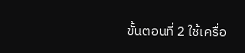ขั้นตอนที่ 2 ใช้เครื่อ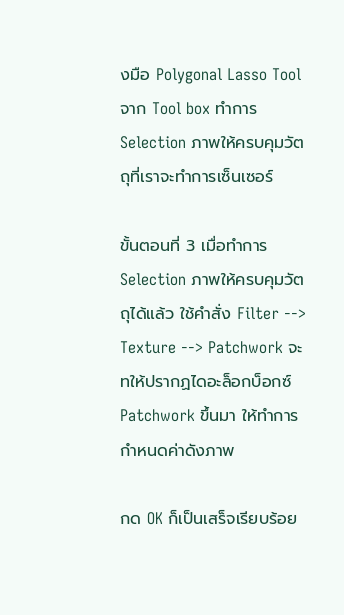งมือ Polygonal Lasso Tool จาก Tool box ทำการ Selection ภาพให้ครบคุมวัตถุที่เราจะทำการเซ็นเซอร์

ขั้นตอนที่ 3 เมื่อทำการ Selection ภาพให้ครบคุมวัตถุได้แล้ว ใช้คำสั่ง Filter --> Texture --> Patchwork จะทให้ปรากฏไดอะล็อกบ็อกซ์ Patchwork ขึ้นมา ให้ทำการกำหนดค่าดังภาพ

กด OK ก็เป็นเสร็จเรียบร้อย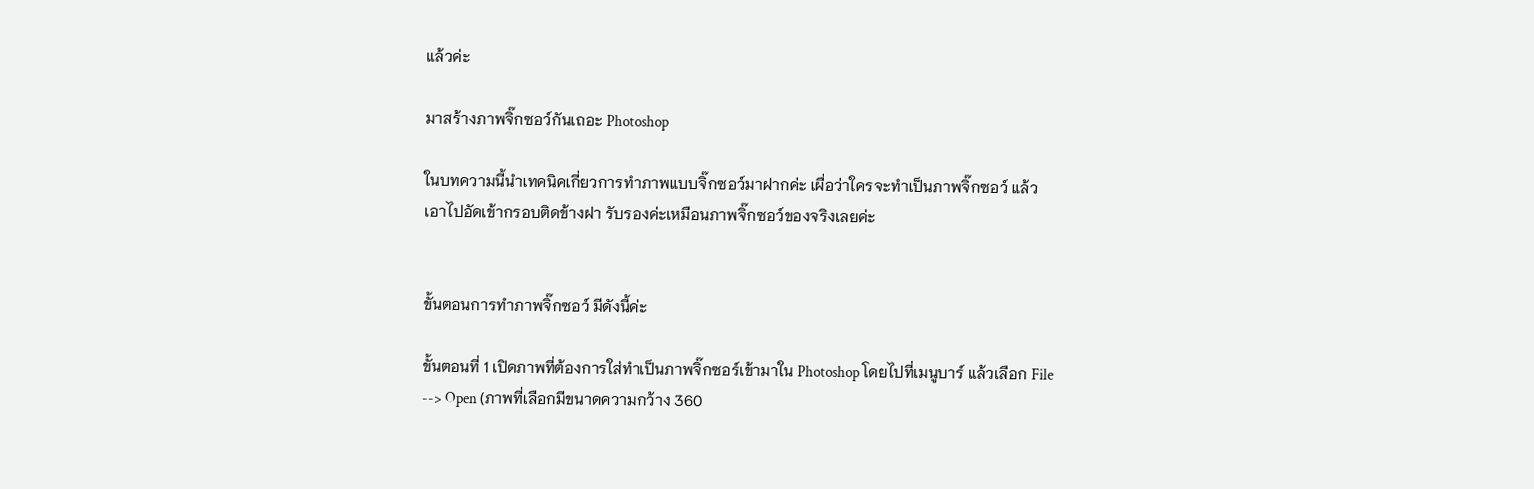แล้วค่ะ

มาสร้างภาพจิ๊กซอว์กันเถอะ Photoshop

ในบทความนี้นำเทคนิคเกี่ยวการทำภาพแบบจิ๊กซอว์มาฝากค่ะ เผื่อว่าใครจะทำเป็นภาพจิ๊กซอว์ แล้วเอาไปอัดเข้ากรอบติดข้างฝา รับรองค่ะเหมือนภาพจิ๊กซอว์ของจริงเลยค่ะ


ขั้นตอนการทำภาพจิ๊กซอว์ มีดังนี้ค่ะ

ขั้นตอนที่ 1 เปิดภาพที่ต้องการใส่ทำเป็นภาพจิ๊กซอร์เข้ามาใน Photoshop โดยไปที่เมนูบาร์ แล้วเลือก File --> Open (ภาพที่เลือกมีขนาดความกว้าง 360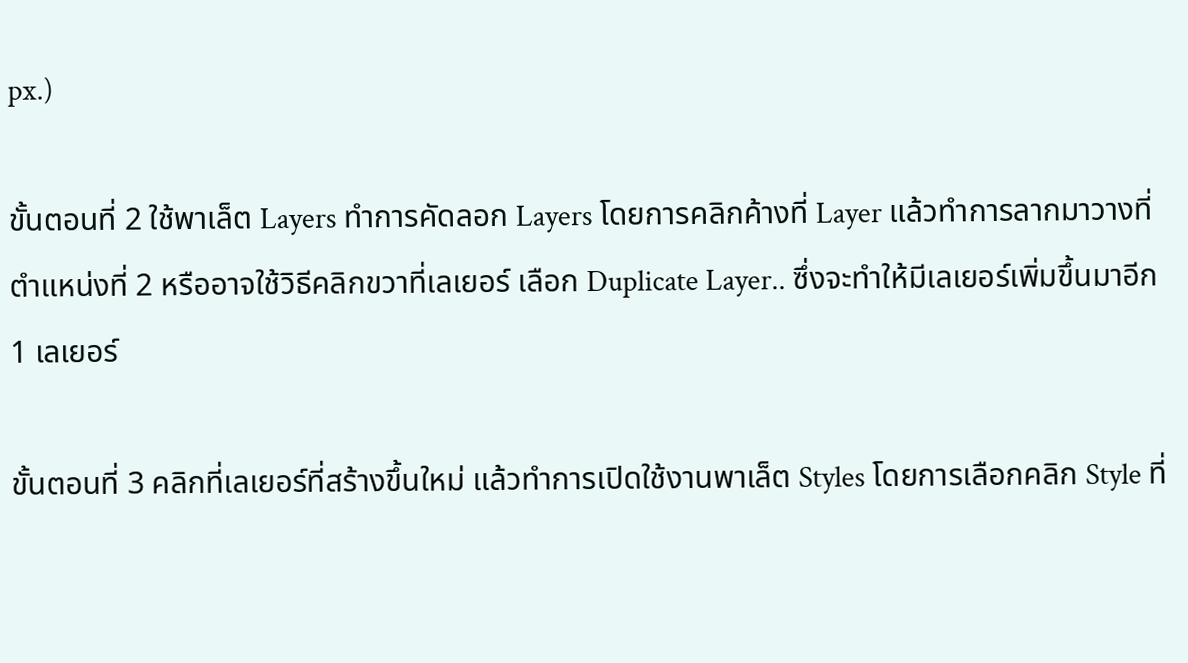px.)

ขั้นตอนที่ 2 ใช้พาเล็ต Layers ทำการคัดลอก Layers โดยการคลิกค้างที่ Layer แล้วทำการลากมาวางที่ตำแหน่งที่ 2 หรืออาจใช้วิธีคลิกขวาที่เลเยอร์ เลือก Duplicate Layer.. ซึ่งจะทำให้มีเลเยอร์เพิ่มขึ้นมาอีก 1 เลเยอร์

ขั้นตอนที่ 3 คลิกที่เลเยอร์ที่สร้างขึ้นใหม่ แล้วทำการเปิดใช้งานพาเล็ต Styles โดยการเลือกคลิก Style ที่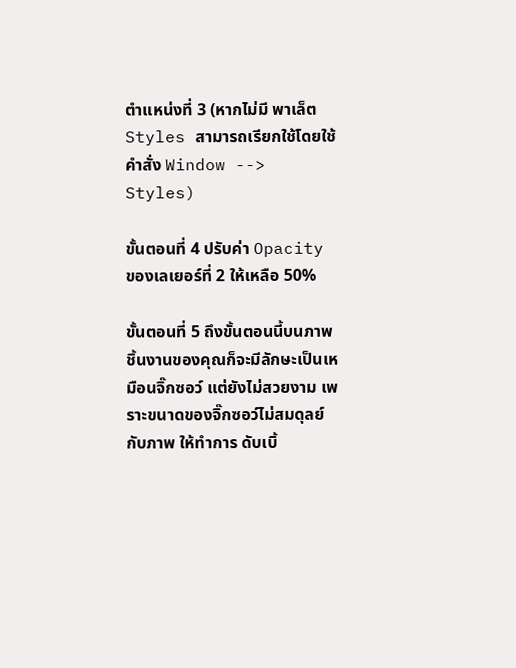ตำแหน่งที่ 3 (หากไม่มี พาเล็ต Styles สามารถเรียกใช้โดยใช้คำสั่ง Window --> Styles)

ขั้นตอนที่ 4 ปรับค่า Opacity ของเลเยอร์ที่ 2 ให้เหลือ 50%

ขั้นตอนที่ 5 ถึงขั้นตอนนี้บนภาพชิ้นงานของคุณก็จะมีลักษะเป็นเหมือนจิ๊กซอว์ แต่ยังไม่สวยงาม เพราะขนาดของจิ๊กซอว์ไม่สมดุลย์กับภาพ ให้ทำการ ดับเบิ้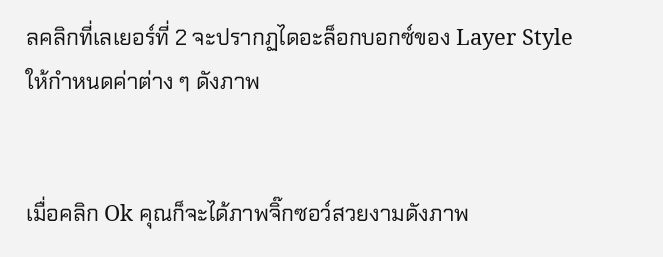ลคลิกที่เลเยอร์ที่ 2 จะปรากฏไดอะล็อกบอกซ์ของ Layer Style ให้กำหนดค่าต่าง ๆ ดังภาพ


เมื่อคลิก Ok คุณก็จะได้ภาพจิ๊กซอว์สวยงามดังภาพ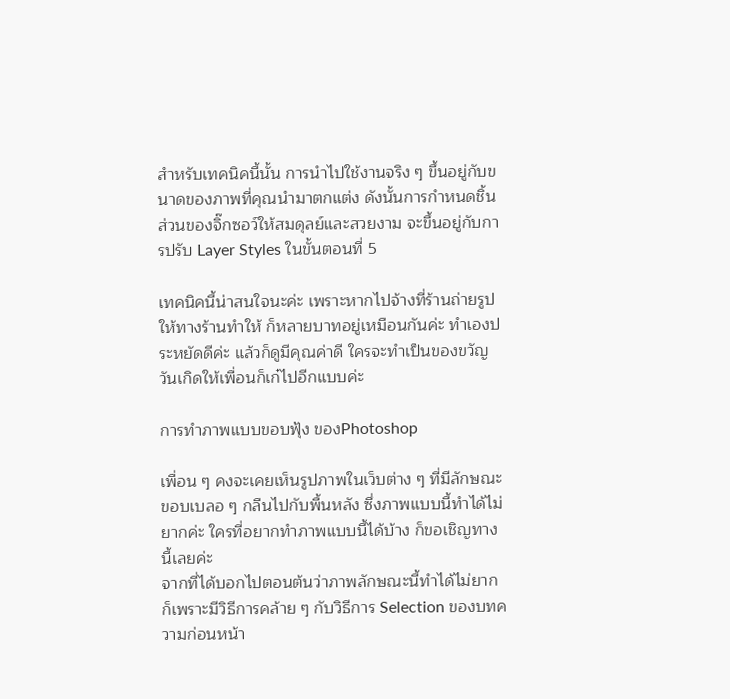สำหรับเทคนิคนี้นั้น การนำไปใช้งานจริง ๆ ขึ้นอยู่กับขนาดของภาพที่คุณนำมาตกแต่ง ดังนั้นการกำหนดชิ้นส่วนของจิ๊กซอว์ให้สมดุลย์และสวยงาม จะขึ้นอยู่กับการปรับ Layer Styles ในขั้นตอนที่ 5

เทคนิคนี้น่าสนใจนะค่ะ เพราะหากไปจ้างที่ร้านถ่ายรูปให้ทางร้านทำให้ ก็หลายบาทอยู่เหมือนกันค่ะ ทำเองประหยัดดีค่ะ แล้วก็ดูมีคุณค่าดี ใครจะทำเป็นของขวัญวันเกิดให้เพื่อนก็เก๋ไปอีกแบบค่ะ

การทำภาพแบบขอบฟุ้ง ของPhotoshop

เพื่อน ๆ คงจะเคยเห็นรูปภาพในเว็บต่าง ๆ ที่มีลักษณะขอบเบลอ ๆ กลืนไปกับพื้นหลัง ซึ่งภาพแบบนี้ทำได้ไม่ยากค่ะ ใครที่อยากทำภาพแบบนี้ได้บ้าง ก็ขอเชิญทางนี้เลยค่ะ
จากที่ได้บอกไปตอนต้นว่าภาพลักษณะนี้ทำได้ไม่ยาก ก็เพราะมีวิธีการคล้าย ๆ กับวิธีการ Selection ของบทความก่อนหน้า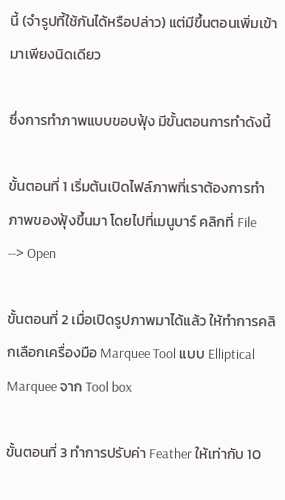นี้ (จำรูปที้ใช้กันได้หรือปล่าว) แต่มีขึ้นตอนเพิ่มเข้ามาเพียงนิดเดียว

ซึ่งการทำภาพแบบขอบฟุ้ง มีขั้นตอนการทำดังนี้

ขั้นตอนที่ 1 เริ่มต้นเปิดไฟล์ภาพที่เราต้องการทำภาพของฟุ้งขึ้นมา โดยไปที่เมนูบาร์ คลิกที่ File --> Open

ขั้นตอนที่ 2 เมื่อเปิดรูปภาพมาได้แล้ว ให้ทำการคลิกเลือกเครื่องมือ Marquee Tool แบบ Elliptical Marquee จาก Tool box

ขั้นตอนที่ 3 ทำการปรับค่า Feather ให้เท่ากับ 10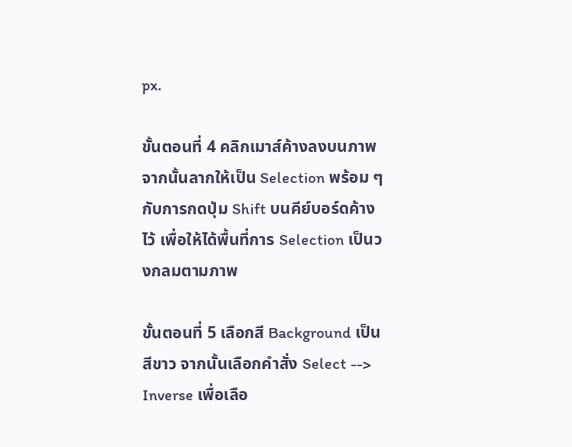px.

ขั้นตอนที่ 4 คลิกเมาส์ค้างลงบนภาพ จากนั้นลากให้เป็น Selection พร้อม ๆ กับการกดปุ่ม Shift บนคีย์บอร์ดค้างไว้ เพื่อให้ได้พื้นที่การ Selection เป็นวงกลมตามภาพ

ขั้นตอนที่ 5 เลือกสี Background เป็นสีขาว จากนั้นเลือกคำสั่ง Select --> Inverse เพื่อเลือ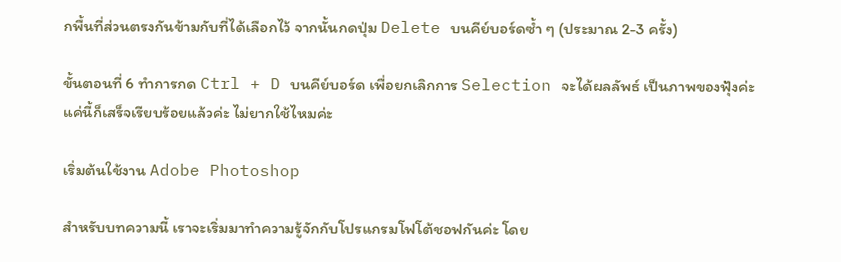กพื้นที่ส่วนตรงกันข้ามกับที่ได้เลือกไว้ จากนั้นกดปุ่ม Delete บนคีย์บอร์ดซ้ำ ๆ (ประมาณ 2-3 ครั้ง)

ขั้นตอนที่ 6 ทำการกด Ctrl + D บนคีย์บอร์ด เพื่อยกเลิกการ Selection จะได้ผลลัพธ์ เป็นภาพของฟุ้งค่ะ
แค่นี้ก็เสร็จเรียบร้อยแล้วค่ะ ไม่ยากใช้ไหมค่ะ

เริ่มต้นใช้งาน Adobe Photoshop

สำหรับบทความนี้ เราจะเริ่มมาทำความรู้จักกับโปรแกรมโฟโต้ชอฟกันค่ะ โดย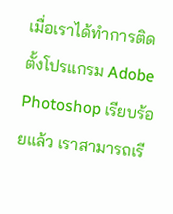เมื่อเราได้ทำการติดตั้งโปรแกรม Adobe Photoshop เรียบร้อยแล้ว เราสามารถเรี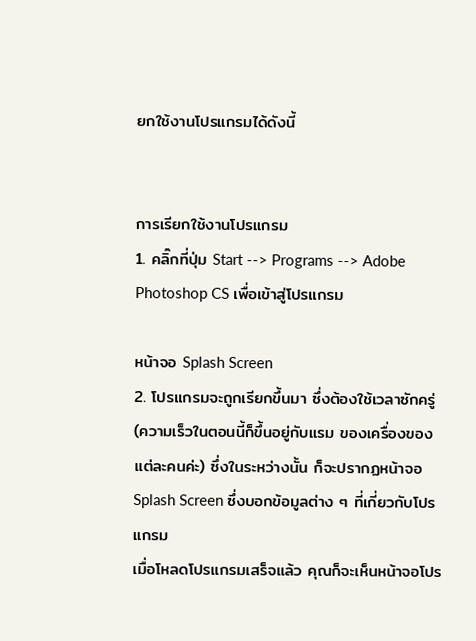ยกใช้งานโปรแกรมได้ดังนี้


การเรียกใช้งานโปรแกรม
1. คลิ๊กที่ปุ่ม Start --> Programs --> Adobe Photoshop CS เพื่อเข้าสู่โปรแกรม

หน้าจอ Splash Screen
2. โปรแกรมจะถูกเรียกขึ้นมา ซึ่งต้องใช้เวลาซักครู่ (ความเร็วในตอนนี้ก็ขึ้นอยู่กับแรม ของเครื่องของแต่ละคนค่ะ) ซึ่งในระหว่างนั้น ก็จะปรากฏหน้าจอ Splash Screen ซึ่งบอกข้อมูลต่าง ๆ ที่เกี่ยวกับโปรแกรม
เมื่อโหลดโปรแกรมเสร็จแล้ว คุณก็จะเห็นหน้าจอโปร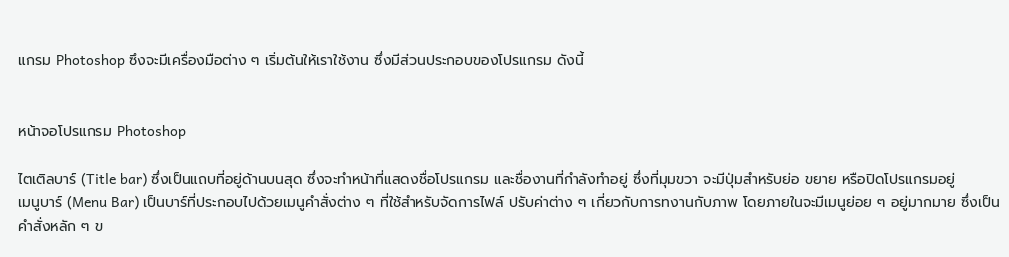แกรม Photoshop ซึงจะมีเครื่องมือต่าง ๆ เริ่มต้นให้เราใช้งาน ซึ่งมีส่วนประกอบของโปรแกรม ดังนี้


หน้าจอโปรแกรม Photoshop

ไตเติลบาร์ (Title bar) ซึ่งเป็นแถบที่อยู่ด้านบนสุด ซึ่งจะทำหน้าที่แสดงชื่อโปรแกรม และชื่องานที่กำลังทำอยู่ ซึ่งที่มุมขวา จะมีปุ่มสำหรับย่อ ขยาย หรือปิดโปรแกรมอยู่
เมนูบาร์ (Menu Bar) เป็นบาร์ที่ประกอบไปด้วยเมนูคำสั่งต่าง ๆ ที่ใช้สำหรับจัดการไฟล์ ปรับค่าต่าง ๆ เกี่ยวกับการทงานกับภาพ โดยภายในจะมีเมนูย่อย ๆ อยู่มากมาย ซึ่งเป็นคำสั่งหลัก ๆ ข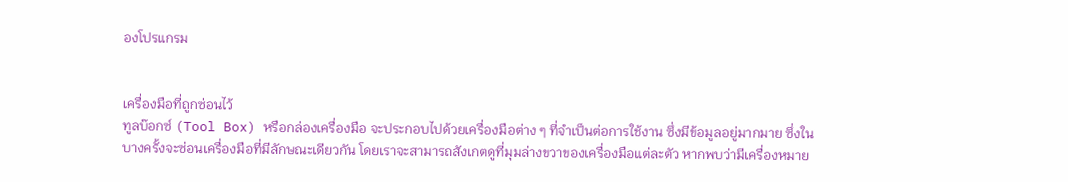องโปรแกรม


เครื่องมือที่ถูกซ่อนไว้
ทูลบ๊อกซ์ (Tool Box) หรือกล่องเครื่องมือ จะประกอบไปด้วยเครื่องมือต่าง ๆ ที่จำเป็นต่อการใช้งาน ซึ่งมีข้อมูลอยู่มากมาย ซึ่งในบางครั้งจะซ่อนเครื่องมือที่มีลักษณะเดียวกัน โดยเราจะสามารถสังเกตดูที่มุมล่างขวาของเครื่องมือแต่ละตัว หากพบว่ามีเครื่องหมาย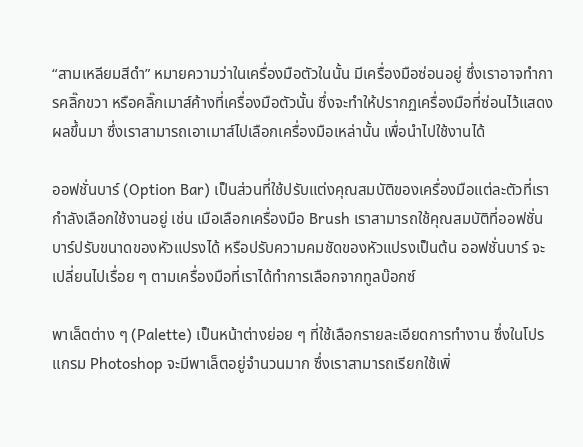“สามเหลียมสีดำ” หมายความว่าในเครื่องมือตัวในนั้น มีเครื่องมือซ่อนอยู่ ซึ่งเราอาจทำการคลิ๊กขวา หรือคลิ๊กเมาส์ค้างที่เครื่องมือตัวนั้น ซึ่งจะทำให้ปรากฏเครื่องมือที่ซ่อนไว้แสดงผลขึ้นมา ซึ่งเราสามารถเอาเมาส์ไปเลือกเครื่องมือเหล่านั้น เพื่อนำไปใช้งานได้

ออฟชั่นบาร์ (Option Bar) เป็นส่วนที่ใช้ปรับแต่งคุณสมบัติของเครื่องมือแต่ละตัวที่เรากำลังเลือกใช้งานอยู่ เช่น เมือเลือกเครื่องมือ Brush เราสามารถใช้คุณสมบัติที่ออฟชั่นบาร์ปรับขนาดของหัวแปรงได้ หรือปรับความคมชัดของหัวแปรงเป็นต้น ออฟชั่นบาร์ จะเปลี่ยนไปเรื่อย ๆ ตามเครื่องมือที่เราได้ทำการเลือกจากทูลบ๊อกซ์

พาเล็ตต่าง ๆ (Palette) เป็นหน้าต่างย่อย ๆ ที่ใช้เลือกรายละเอียดการทำงาน ซึ่งในโปรแกรม Photoshop จะมีพาเล็ตอยู่จำนวนมาก ซึ่งเราสามารถเรียกใช้เพิ่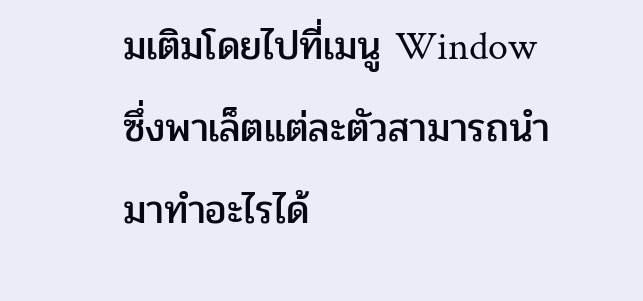มเติมโดยไปที่เมนู Window ซึ่งพาเล็ตแต่ละตัวสามารถนำมาทำอะไรได้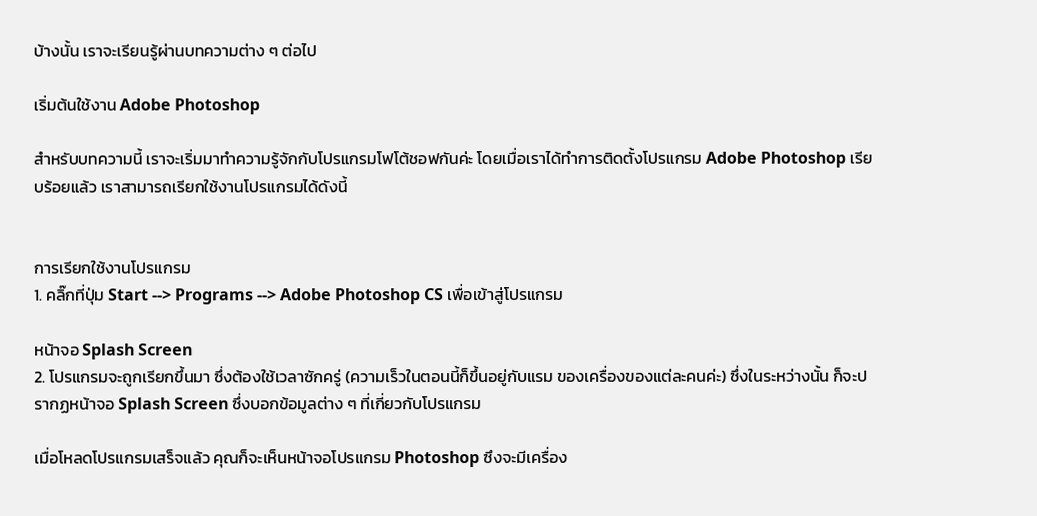บ้างนั้น เราจะเรียนรู้ผ่านบทความต่าง ๆ ต่อไป

เริ่มต้นใช้งาน Adobe Photoshop

สำหรับบทความนี้ เราจะเริ่มมาทำความรู้จักกับโปรแกรมโฟโต้ชอฟกันค่ะ โดยเมื่อเราได้ทำการติดตั้งโปรแกรม Adobe Photoshop เรียบร้อยแล้ว เราสามารถเรียกใช้งานโปรแกรมได้ดังนี้


การเรียกใช้งานโปรแกรม
1. คลิ๊กที่ปุ่ม Start --> Programs --> Adobe Photoshop CS เพื่อเข้าสู่โปรแกรม

หน้าจอ Splash Screen
2. โปรแกรมจะถูกเรียกขึ้นมา ซึ่งต้องใช้เวลาซักครู่ (ความเร็วในตอนนี้ก็ขึ้นอยู่กับแรม ของเครื่องของแต่ละคนค่ะ) ซึ่งในระหว่างนั้น ก็จะปรากฏหน้าจอ Splash Screen ซึ่งบอกข้อมูลต่าง ๆ ที่เกี่ยวกับโปรแกรม

เมื่อโหลดโปรแกรมเสร็จแล้ว คุณก็จะเห็นหน้าจอโปรแกรม Photoshop ซึงจะมีเครื่อง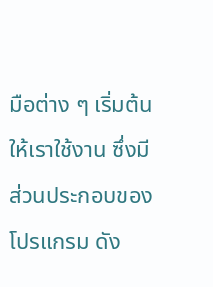มือต่าง ๆ เริ่มต้นให้เราใช้งาน ซึ่งมีส่วนประกอบของโปรแกรม ดัง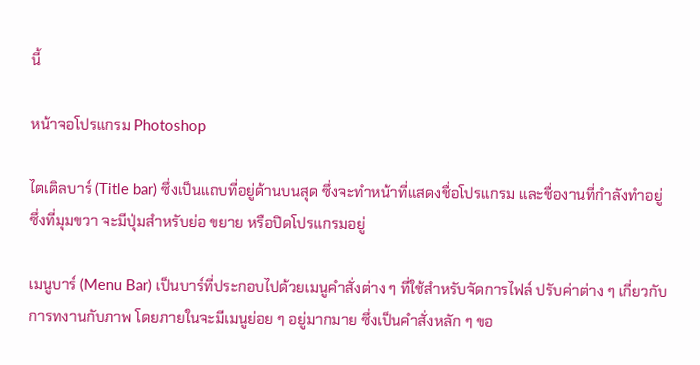นี้

หน้าจอโปรแกรม Photoshop

ไตเติลบาร์ (Title bar) ซึ่งเป็นแถบที่อยู่ด้านบนสุด ซึ่งจะทำหน้าที่แสดงชื่อโปรแกรม และชื่องานที่กำลังทำอยู่ ซึ่งที่มุมขวา จะมีปุ่มสำหรับย่อ ขยาย หรือปิดโปรแกรมอยู่

เมนูบาร์ (Menu Bar) เป็นบาร์ที่ประกอบไปด้วยเมนูคำสั่งต่าง ๆ ที่ใช้สำหรับจัดการไฟล์ ปรับค่าต่าง ๆ เกี่ยวกับการทงานกับภาพ โดยภายในจะมีเมนูย่อย ๆ อยู่มากมาย ซึ่งเป็นคำสั่งหลัก ๆ ขอ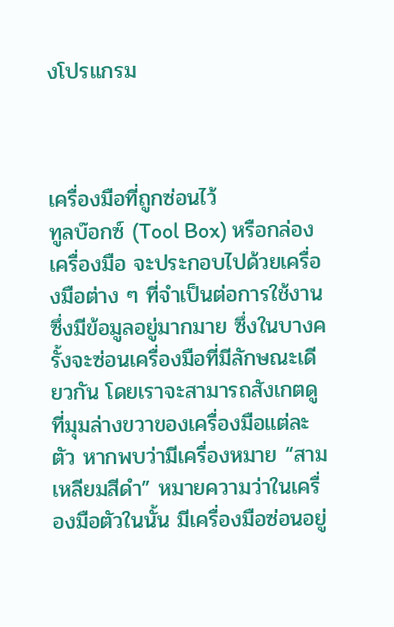งโปรแกรม



เครื่องมือที่ถูกซ่อนไว้
ทูลบ๊อกซ์ (Tool Box) หรือกล่องเครื่องมือ จะประกอบไปด้วยเครื่องมือต่าง ๆ ที่จำเป็นต่อการใช้งาน ซึ่งมีข้อมูลอยู่มากมาย ซึ่งในบางครั้งจะซ่อนเครื่องมือที่มีลักษณะเดียวกัน โดยเราจะสามารถสังเกตดูที่มุมล่างขวาของเครื่องมือแต่ละตัว หากพบว่ามีเครื่องหมาย “สามเหลียมสีดำ” หมายความว่าในเครื่องมือตัวในนั้น มีเครื่องมือซ่อนอยู่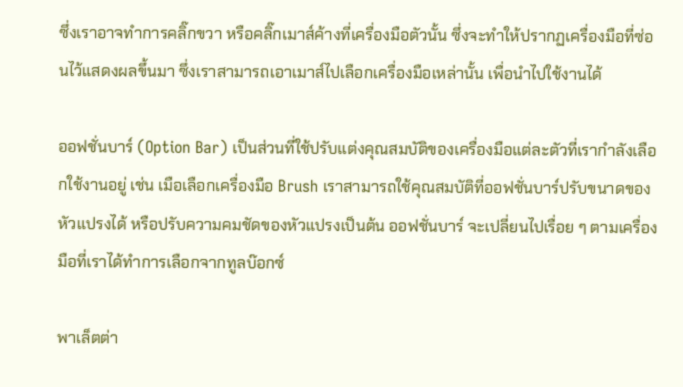ซึ่งเราอาจทำการคลิ๊กขวา หรือคลิ๊กเมาส์ค้างที่เครื่องมือตัวนั้น ซึ่งจะทำให้ปรากฏเครื่องมือที่ซ่อนไว้แสดงผลขึ้นมา ซึ่งเราสามารถเอาเมาส์ไปเลือกเครื่องมือเหล่านั้น เพื่อนำไปใช้งานได้

ออฟชั่นบาร์ (Option Bar) เป็นส่วนที่ใช้ปรับแต่งคุณสมบัติของเครื่องมือแต่ละตัวที่เรากำลังเลือกใช้งานอยู่ เช่น เมือเลือกเครื่องมือ Brush เราสามารถใช้คุณสมบัติที่ออฟชั่นบาร์ปรับขนาดของหัวแปรงได้ หรือปรับความคมชัดของหัวแปรงเป็นต้น ออฟชั่นบาร์ จะเปลี่ยนไปเรื่อย ๆ ตามเครื่องมือที่เราได้ทำการเลือกจากทูลบ๊อกซ์

พาเล็ตต่า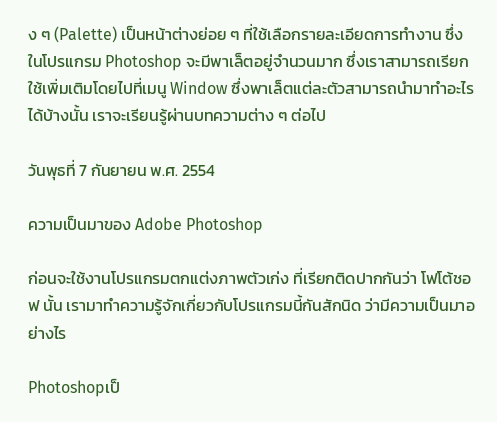ง ๆ (Palette) เป็นหน้าต่างย่อย ๆ ที่ใช้เลือกรายละเอียดการทำงาน ซึ่งในโปรแกรม Photoshop จะมีพาเล็ตอยู่จำนวนมาก ซึ่งเราสามารถเรียกใช้เพิ่มเติมโดยไปที่เมนู Window ซึ่งพาเล็ตแต่ละตัวสามารถนำมาทำอะไรได้บ้างนั้น เราจะเรียนรู้ผ่านบทความต่าง ๆ ต่อไป

วันพุธที่ 7 กันยายน พ.ศ. 2554

ความเป็นมาของ Adobe Photoshop

ก่อนจะใช้งานโปรแกรมตกแต่งภาพตัวเก่ง ที่เรียกติดปากกันว่า โฟโต้ชอฟ นั้น เรามาทำความรู้จักเกี่ยวกับโปรแกรมนี้กันสักนิด ว่ามีความเป็นมาอย่างไร

Photoshopเป็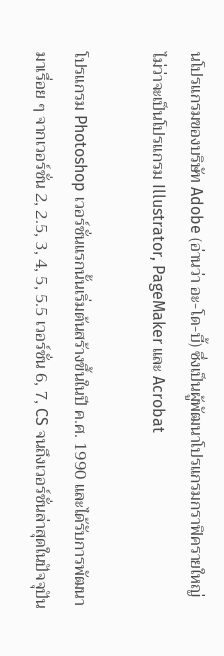นโปรแกรมของบริษัท Adobe (อ่านว่า อะ-โด-บี้) ซึ่งเป็นผู้พัฒนาโปรแกรมกราฟิครายใหญ่ ไม่ว่าจะเป็นโปรแกรม Illustrator, PageMaker และ Acrobat

โปรแกรม Photoshop เวอร์ชั่นแรกนั้นเริ่มต้นสร้างขึ้นในปี ค.ศ. 1990 และได้รับการพัฒนามาเรื่อย ๆ จากเวอร์ชั่น 2, 2.5, 3, 4, 5, 5.5 เวอร์ชั่น 6, 7, CS จนถึงเวอร์ชั่นล่าสุดในปัจจุปัน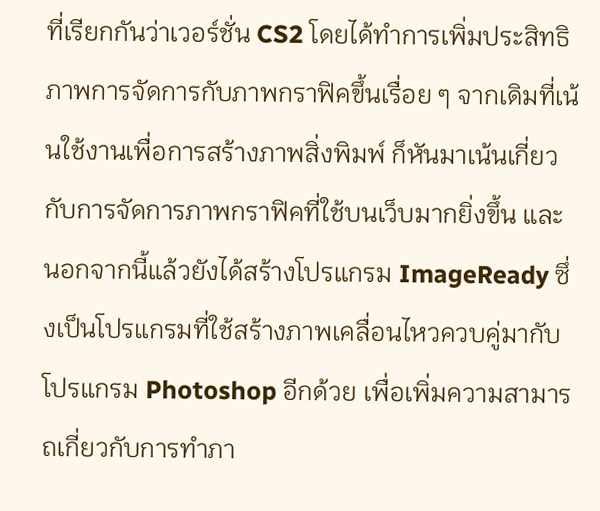ที่เรียกกันว่าเวอร์ชั่น CS2 โดยได้ทำการเพิ่มประสิทธิภาพการจัดการกับภาพกราฟิคขึ้นเรื่อย ๆ จากเดิมที่เน้นใช้งานเพื่อการสร้างภาพสิ่งพิมพ์ ก็หันมาเน้นเกี่ยวกับการจัดการภาพกราฟิคที่ใช้บนเว็บมากยิ่งขึ้น และนอกจากนี้แล้วยังได้สร้างโปรแกรม ImageReady ซึ่งเป็นโปรแกรมที่ใช้สร้างภาพเคลื่อนไหวควบคู่มากับโปรแกรม Photoshop อีกด้วย เพื่อเพิ่มความสามารถเกี่ยวกับการทำภา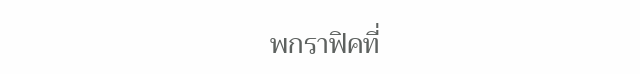พกราฟิคที่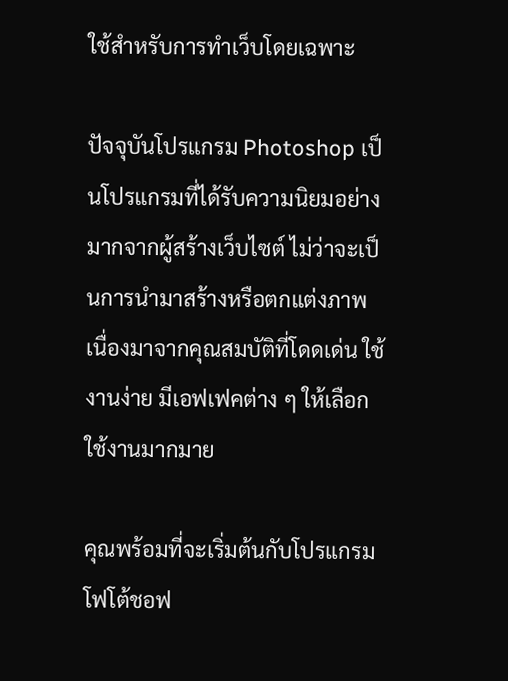ใช้สำหรับการทำเว็บโดยเฉพาะ

ปัจจุบันโปรแกรม Photoshop เป็นโปรแกรมที่ได้รับความนิยมอย่างมากจากผู้สร้างเว็บไซต์ ไม่ว่าจะเป็นการนำมาสร้างหรือตกแต่งภาพ เนื่องมาจากคุณสมบัติที่โดดเด่น ใช้งานง่าย มีเอฟเฟคต่าง ๆ ให้เลือกใช้งานมากมาย

คุณพร้อมที่จะเริ่มต้นกับโปรแกรมโฟโต้ชอฟ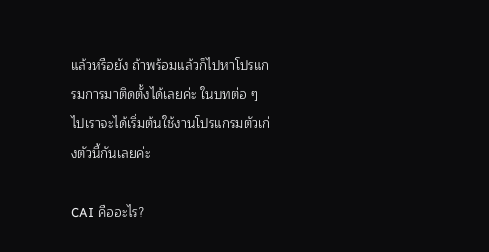แล้วหรือยัง ถ้าพร้อมแล้วก็ไปหาโปรแกรมการมาติดตั้งได้เลยค่ะ ในบทต่อ ๆ ไปเราจะได้เริ่มต้นใช้งานโปรแกรมตัวเก่งตัวนี้กันเลยค่ะ

CAI คืออะไร?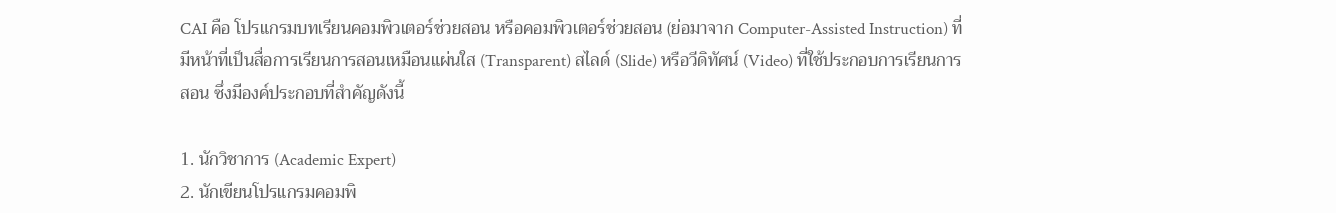CAI คือ โปรแกรมบทเรียนคอมพิวเตอร์ช่วยสอน หรือคอมพิวเตอร์ช่วยสอน (ย่อมาจาก Computer-Assisted Instruction) ที่มีหน้าที่เป็นสื่อการเรียนการสอนเหมือนแผ่นใส (Transparent) สไลด์ (Slide) หรือวีดิทัศน์ (Video) ที่ใช้ประกอบการเรียนการสอน ซึ่งมีองค์ประกอบที่สำคัญดังนี้

1. นักวิชาการ (Academic Expert)
2. นักเขียนโปรแกรมคอมพิ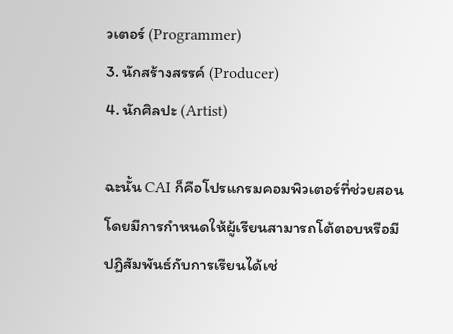วเตอร์ (Programmer)
3. นักสร้างสรรค์ (Producer)
4. นักศิลปะ (Artist)

ฉะนั้น CAI ก็คือโปรแกรมคอมพิวเตอร์ที่ช่วยสอน โดยมีการกำหนดให้ผู้เรียนสามารถโต้ตอบหรือมีปฏิสัมพันธ์กับการเรียนได้เช่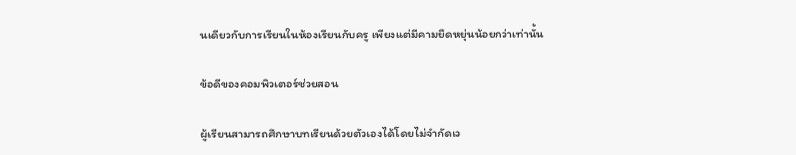นเดียวกับการเรียนในห้องเรียนกับครู เพียงแต่มีคามยืดหยุ่นน้อยกว่าเท่านั้น

ข้อดีของคอมพิวเตอร์ช่วยสอน

ผู้เรียนสามารถศึกษาบทเรียนด้วยตัวเองได้โดยไม่จำกัดเว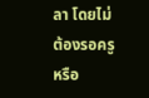ลา โดยไม่ต้องรอครูหรือ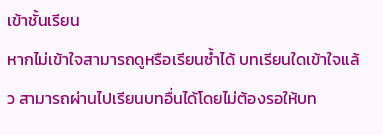เข้าชั้นเรียน
หากไม่เข้าใจสามารถดูหรือเรียนซ้ำได้ บทเรียนใดเข้าใจแล้ว สามารถผ่านไปเรียนบทอื่นได้โดยไม่ต้องรอให้บท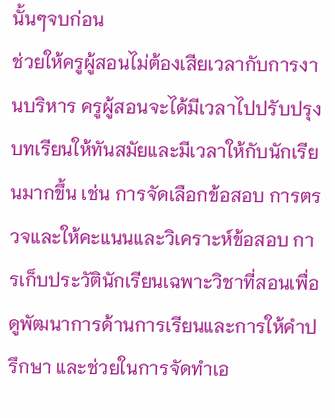นั้นๆจบก่อน
ช่วยให้ครูผู้สอนไม่ต้องเสียเวลากับการงานบริหาร ครูผู้สอนจะได้มีเวลาไปปรับปรุงบทเรียนให้ทันสมัยและมีเวลาให้กับนักเรียนมากขึ้น เช่น การจัดเลือกข้อสอบ การตรวจและให้คะแนนและวิเคราะห์ข้อสอบ การเก็บประวัตินักเรียนเฉพาะวิชาที่สอนเพื่อดูพัฒนาการด้านการเรียนและการให้คำปรึกษา และช่วยในการจัดทำเอ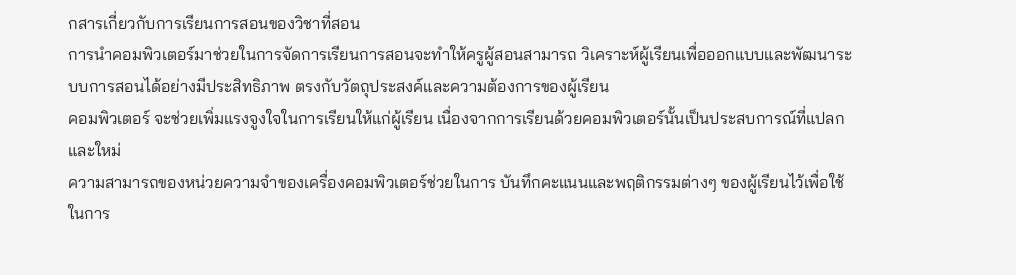กสารเกี่ยวกับการเรียนการสอนของวิชาที่สอน
การนำคอมพิวเตอร์มาช่วยในการจัดการเรียนการสอนจะทำให้ครูผู้สอนสามารถ วิเคราะห์ผู้เรียนเพื่อออกแบบและพัฒนาระบบการสอนได้อย่างมีประสิทธิภาพ ตรงกับวัตถุประสงค์และความต้องการของผู้เรียน
คอมพิวเตอร์ จะช่วยเพิ่มแรงจูงใจในการเรียนให้แก่ผู้เรียน เนื่องจากการเรียนด้วยคอมพิวเตอร์นั้นเป็นประสบการณ์ที่แปลกและใหม่
ความสามารถของหน่วยความจำของเครื่องคอมพิวเตอร์ช่วยในการ บันทึกคะแนนและพฤติกรรมต่างๆ ของผู้เรียนไว้เพื่อใช้ในการ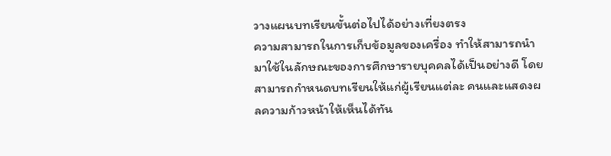วางแผนบทเรียนขั้นต่อไปได้อย่างเที่ยงตรง
ความสามารถในการเก็บข้อมูลของเครื่อง ทำให้สามารถนำมาใช้ในลักษณะของการศึกษารายบุคคลได้เป็นอย่างดี โดยสามารถกำหนดบทเรียนให้แก่ผู้เรียนแต่ละ คนและแสดงผลความก้าวหน้าให้เห็นได้ทัน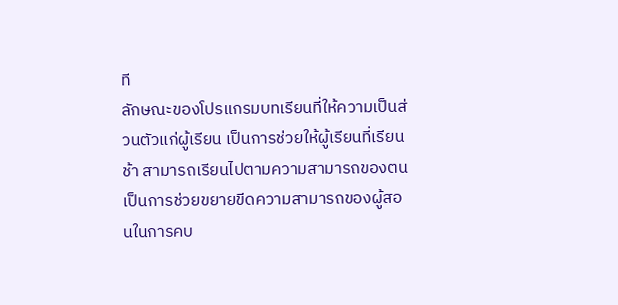ที
ลักษณะของโปรแกรมบทเรียนที่ให้ความเป็นส่วนตัวแก่ผู้เรียน เป็นการช่วยให้ผู้เรียนที่เรียนช้า สามารถเรียนไปตามความสามารถของตน
เป็นการช่วยขยายขีดความสามารถของผู้สอนในการคบ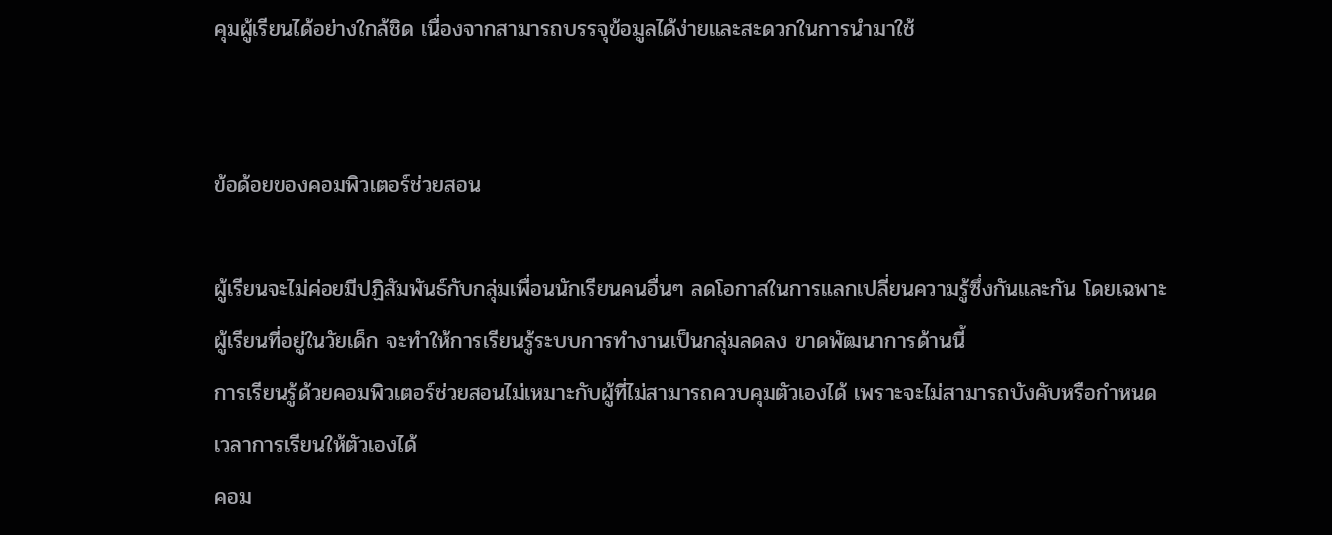คุมผู้เรียนได้อย่างใกล้ชิด เนื่องจากสามารถบรรจุข้อมูลได้ง่ายและสะดวกในการนำมาใช้


ข้อด้อยของคอมพิวเตอร์ช่วยสอน

ผู้เรียนจะไม่ค่อยมีปฏิสัมพันธ์กับกลุ่มเพื่อนนักเรียนคนอื่นๆ ลดโอกาสในการแลกเปลี่ยนความรู้ซึ่งกันและกัน โดยเฉพาะผู้เรียนที่อยู่ในวัยเด็ก จะทำให้การเรียนรู้ระบบการทำงานเป็นกลุ่มลดลง ขาดพัฒนาการด้านนี้
การเรียนรู้ด้วยคอมพิวเตอร์ช่วยสอนไม่เหมาะกับผู้ที่ไม่สามารถควบคุมตัวเองได้ เพราะจะไม่สามารถบังคับหรือกำหนดเวลาการเรียนให้ตัวเองได้
คอม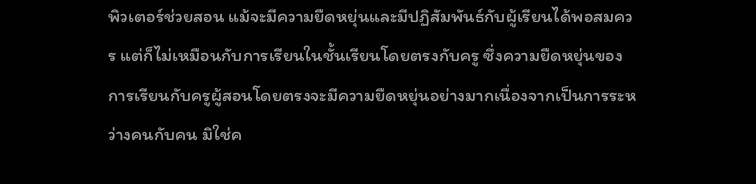พิวเตอร์ช่วยสอน แม้จะมีความยืดหยุ่นและมีปฏิสัมพันธ์กับผู้เรียนได้พอสมควร แต่ก็ไม่เหมือนกับการเรียนในชั้นเรียนโดยตรงกับครู ซึ่งความยืดหยุ่นของการเรียนกับครูผู้สอนโดยตรงจะมีความยืดหยุ่นอย่างมากเนื่องจากเป็นการระหว่างคนกับคน มิใช่ค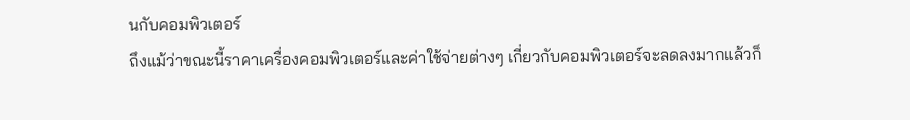นกับคอมพิวเตอร์
ถึงแม้ว่าขณะนี้ราคาเครื่องคอมพิวเตอร์และค่าใช้จ่ายต่างๆ เกี่ยวกับคอมพิวเตอร์จะลดลงมากแล้วก็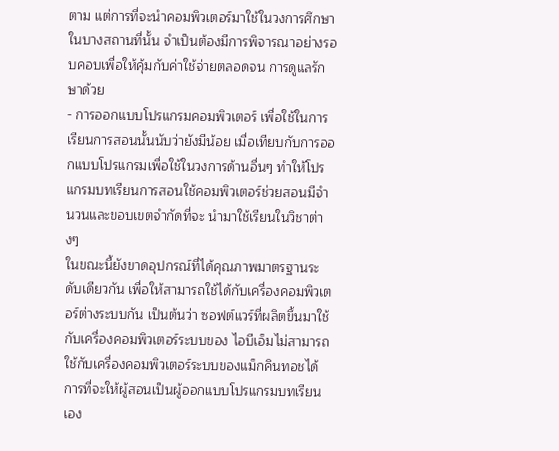ตาม แต่การที่จะนำคอมพิวเตอร์มาใช้ในวงการศึกษาในบางสถานที่นั้น จำเป็นต้องมีการพิจารณาอย่างรอบคอบเพื่อให้คุ้มกับค่าใช้จ่ายตลอดจน การดูแลรักษาด้วย
- การออกแบบโปรแกรมคอมพิวเตอร์ เพื่อใช้ในการเรียนการสอนนั้นนับว่ายังมีน้อย เมื่อเทียบกับการออกแบบโปรแกรมเพื่อใช้ในวงการด้านอื่นๆ ทำให้โปรแกรมบทเรียนการสอนใช้คอมพิวเตอร์ช่วยสอนมีจำนวนและขอบเขตจำกัดที่จะ นำมาใช้เรียนในวิชาต่างๆ
ในขณะนี้ยังขาดอุปกรณ์ที่ได้คุณภาพมาตรฐานระดับเดียวกัน เพื่อให้สามารถใช้ได้กับเครื่องคอมพิวเตอร์ต่างระบบกัน เป็นต้นว่า ซอฟต์แวร์ที่ผลิตขึ้นมาใช้กับเครื่องคอมพิวเตอร์ระบบของ ไอบีเอ็มไม่สามารถใช้กับเครื่องคอมพิวเตอร์ระบบของแม็กคินทอชได้
การที่จะให้ผู้สอนเป็นผู้ออกแบบโปรแกรมบทเรียนเอง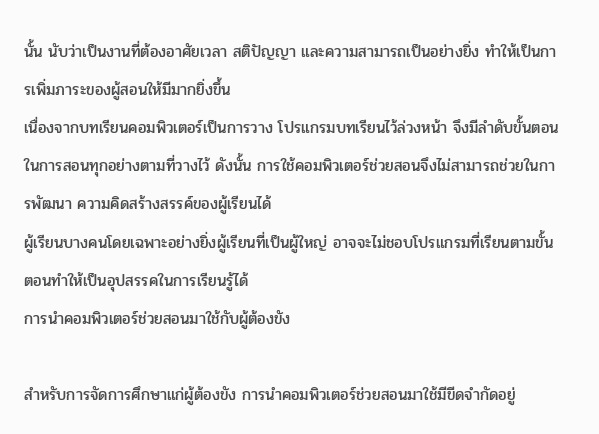นั้น นับว่าเป็นงานที่ต้องอาศัยเวลา สติปัญญา และความสามารถเป็นอย่างยิ่ง ทำให้เป็นการเพิ่มภาระของผู้สอนให้มีมากยิ่งขึ้น
เนื่องจากบทเรียนคอมพิวเตอร์เป็นการวาง โปรแกรมบทเรียนไว้ล่วงหน้า จึงมีลำดับขั้นตอนในการสอนทุกอย่างตามที่วางไว้ ดังนั้น การใช้คอมพิวเตอร์ช่วยสอนจึงไม่สามารถช่วยในการพัฒนา ความคิดสร้างสรรค์ของผู้เรียนได้
ผู้เรียนบางคนโดยเฉพาะอย่างยิ่งผู้เรียนที่เป็นผู้ใหญ่ อาจจะไม่ชอบโปรแกรมที่เรียนตามขั้นตอนทำให้เป็นอุปสรรคในการเรียนรู้ได้
การนำคอมพิวเตอร์ช่วยสอนมาใช้กับผู้ต้องขัง

สำหรับการจัดการศึกษาแก่ผู้ต้องขัง การนำคอมพิวเตอร์ช่วยสอนมาใช้มีขีดจำกัดอยู่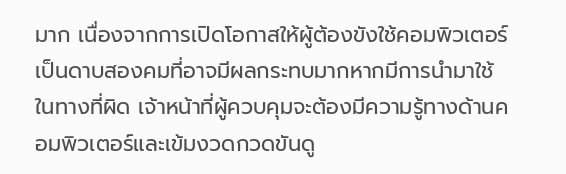มาก เนื่องจากการเปิดโอกาสให้ผู้ต้องขังใช้คอมพิวเตอร์เป็นดาบสองคมที่อาจมีผลกระทบมากหากมีการนำมาใช้ในทางที่ผิด เจ้าหน้าที่ผู้ควบคุมจะต้องมีความรู้ทางด้านคอมพิวเตอร์และเข้มงวดกวดขันดู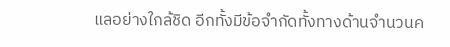แลอย่างใกล้ชิด อีกทั้งมีข้อจำกัดทั้งทางด้านจำนวนค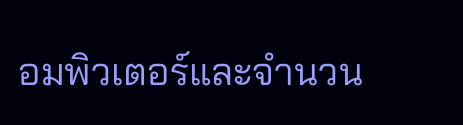อมพิวเตอร์และจำนวน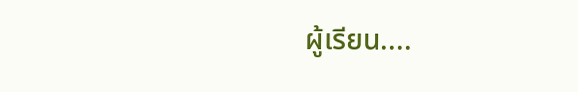ผู้เรียน....